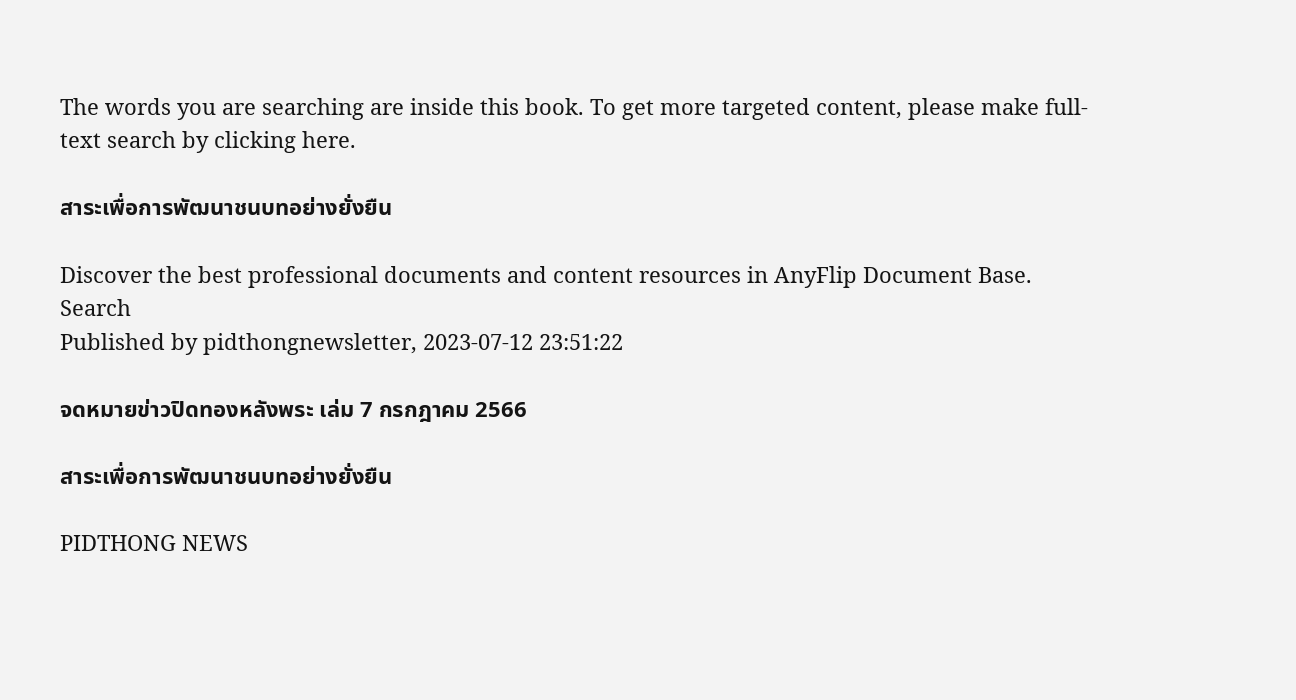The words you are searching are inside this book. To get more targeted content, please make full-text search by clicking here.

สาระเพื่อการพัฒนาชนบทอย่างยั่งยืน

Discover the best professional documents and content resources in AnyFlip Document Base.
Search
Published by pidthongnewsletter, 2023-07-12 23:51:22

จดหมายข่าวปิดทองหลังพระ เล่ม 7 กรกฎาคม 2566

สาระเพื่อการพัฒนาชนบทอย่างยั่งยืน

PIDTHONG NEWS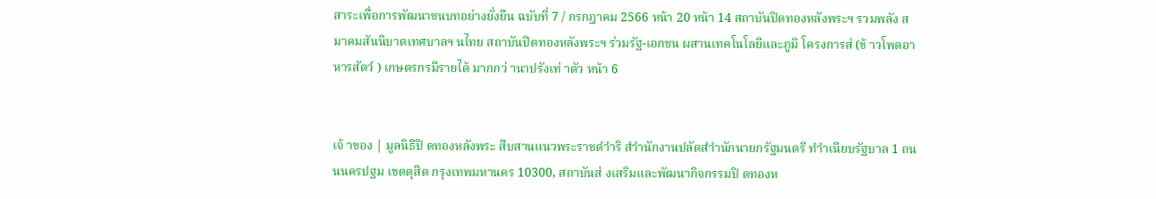สาระเพื่อการพัฒนาชนบทอย่างยั่งยืน ฉบับที่ 7 / กรกฎาคม 2566 หน้า 20 หน้า 14 สถาบันปิดทองหลังพระฯ รวมพลัง สมาคมสันนิบาตเทศบาลฯ นไทย สถาบันปิดทองหลังพระฯ ร่วมรัฐ-เอกชน ผสานเทคโนโลยีและภูมิ โครงการส่ (ข้ าวโพดอาหารสัตว์ ) เกษตรกรมีรายได้ มากกว่ านาปรังเท่ าตัว หน้า 6


เจ้ าของ | มูลนิธิปิ ดทองหลังพระ สืบสานแนวพระราชดำำริ สำำนักงานปลัดสำำนักนายกรัฐมนตรี ทำำเนียบรัฐบาล 1 ถนนนครปฐม เขตดุสิต กรุงเทพมหานคร 10300, สถาบันส่ งเสริมและพัฒนากิจกรรมปิ ดทองห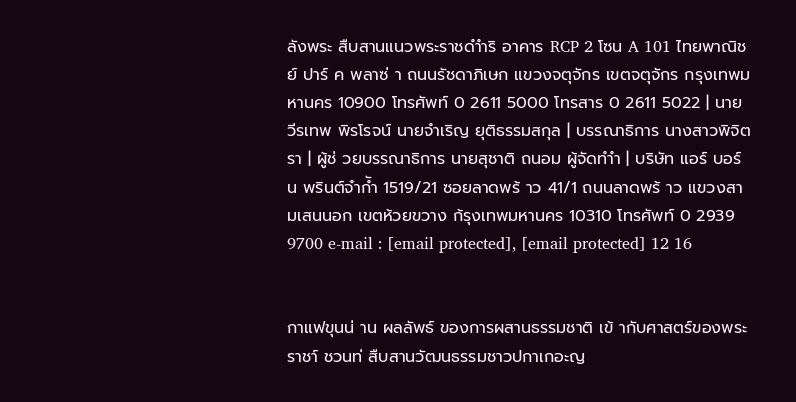ลังพระ สืบสานแนวพระราชดำำริ อาคาร RCP 2 โซน A 101 ไทยพาณิชย์ ปาร์ ค พลาซ่ า ถนนรัชดาภิเษก แขวงจตุจักร เขตจตุจักร กรุงเทพมหานคร 10900 โทรศัพท์ 0 2611 5000 โทรสาร 0 2611 5022 | นายวีรเทพ พิรโรจน์ นายจําเริญ ยุติธรรมสกุล | บรรณาธิการ นางสาวพิจิตรา | ผู้ช่ วยบรรณาธิการ นายสุชาติ ถนอม ผู้จัดทำำ | บริษัท แอร์ บอร์ น พรินต์จำกัำ 1519/21 ซอยลาดพร้ าว 41/1 ถนนลาดพร้ าว แขวงสามเสนนอก เขตห้วยขวาง ก้รุงเทพมหานคร 10310 โทรศัพท์ 0 2939 9700 e-mail : [email protected], [email protected] 12 16


กาแฟขุนน่ าน ผลลัพธ์ ของการผสานธรรมชาติ เข้ ากับศาสตร์ของพระราชา์ ชวนท่ สืบสานวัฒนธรรมชาวปกาเกอะญ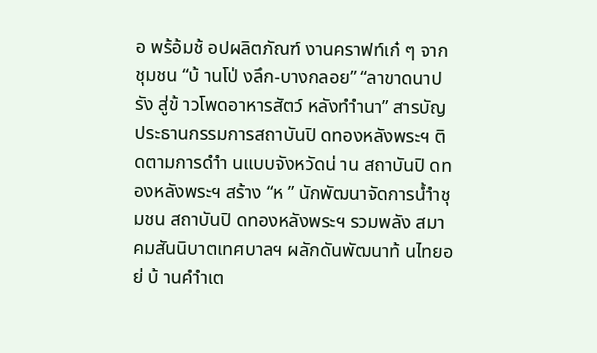อ พร้อ้มช้ อปผลิตภัณฑ์ งานคราฟท์เก๋ ๆ จากชุมชน “บ้ านโป่ งลึก-บางกลอย” “ลาขาดนาปรัง สู่ข้ าวโพดอาหารสัตว์ หลังทำำนา” สารบัญ ประธานกรรมการสถาบันปิ ดทองหลังพระฯ ติดตามการดำำ นแบบจังหวัดน่ าน สถาบันปิ ดทองหลังพระฯ สร้าง “ห ” นักพัฒนาจัดการน้ำำชุมชน สถาบันปิ ดทองหลังพระฯ รวมพลัง สมาคมสันนิบาตเทศบาลฯ ผลักดันพัฒนาท้ นไทยอย่ บ้ านคำำเต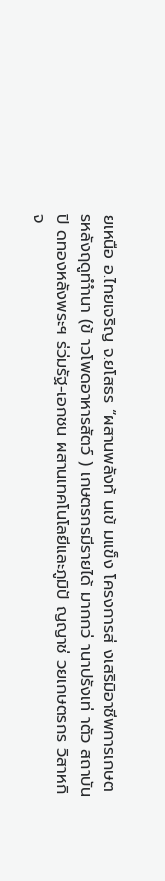ยเหนือ อ.ไทยเจริญ จ.ยโสธร “ผสานพลังท้ นเข้ มแข็ง โครงการส่ งเสริมิอาชีพการเกษตรหลังฤดูทำำนา (ข้ าวโพดอาหารสัตว์ ) เกษตรกรมีรายได้ มากกว่ านาปรังเท่ าตัว สถาบันปิ ดทองหลังพระฯ ร่ว่มรัฐ-เอกชน ผสานเทคโนโลยีและภูมิปั ญญาช่ วยเกษตรกร วิสาหกิจ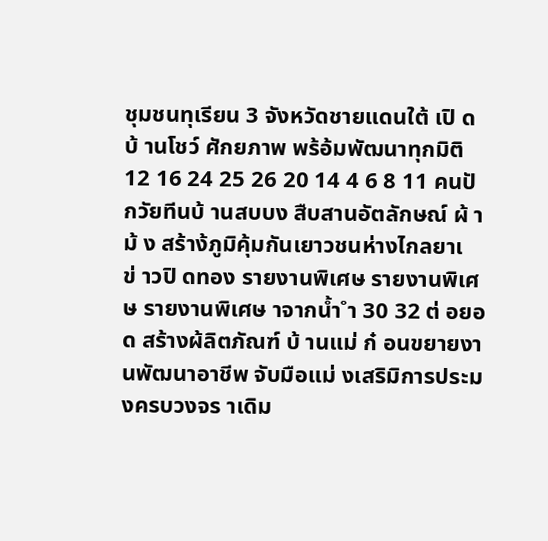ชุมชนทุเรียน 3 จังหวัดชายแดนใต้ เปิ ดบ้ านโชว์ ศักยภาพ พร้อ้มพัฒนาทุกมิติ 12 16 24 25 26 20 14 4 6 8 11 คนปั กวัยทีนบ้ านสบบง สืบสานอัตลักษณ์ ผ้ าม้ ง สร้าง้ภูมิคุ้มกันเยาวชนห่างไกลยาเ ข่ าวปิ ดทอง รายงานพิเศษ รายงานพิเศษ รายงานพิเศษ าจากน้ำ ำ 30 32 ต่ อยอด สร้างผ้ลิตภัณฑ์ บ้ านแม่ ก๋ อนขยายงานพัฒนาอาชีพ จับมือแม่ งเสริมิการประมงครบวงจร าเดิม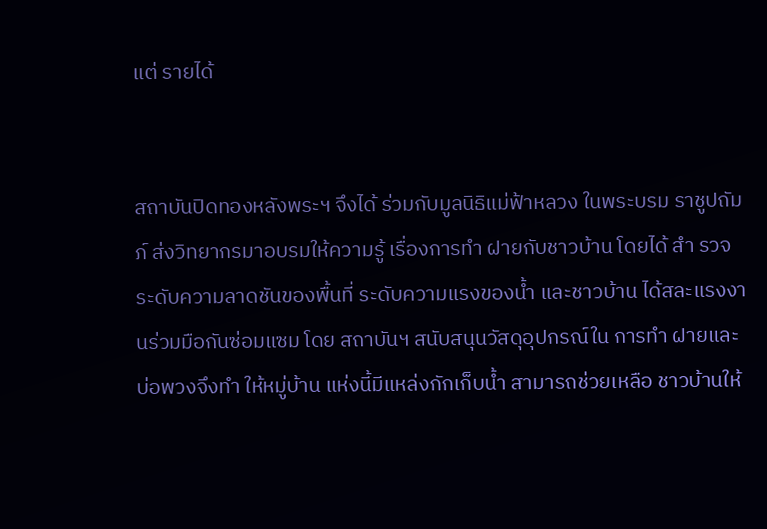แต่ รายได้


สถาบันปิดทองหลังพระฯ จึงได้ ร่วมกับมูลนิธิแม่ฟ้าหลวง ในพระบรม ราชูปถัมภ์ ส่งวิทยากรมาอบรมให้ความรู้ เรื่องการทำ ฝายกับชาวบ้าน โดยได้ สำ รวจระดับความลาดชันของพื้นที่ ระดับความแรงของน้ำ และชาวบ้าน ได้สละแรงงานร่วมมือกันซ่อมแซม โดย สถาบันฯ สนับสนุนวัสดุอุปกรณ์ใน การทำ ฝายและบ่อพวงจึงทำ ให้หมู่บ้าน แห่งนี้มีแหล่งกักเก็บน้ำ สามารถช่วยเหลือ ชาวบ้านให้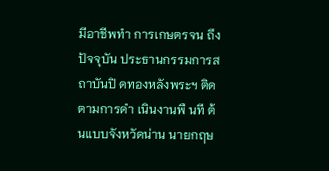มีอาชีพทำ การเกษตรจน ถึงปัจจุบัน ประธานกรรมการสถาบันปิ ดทองหลังพระฯ ติดตามการดำ เนินงานพื นที ต้นแบบจังหวัดน่าน นายกฤษ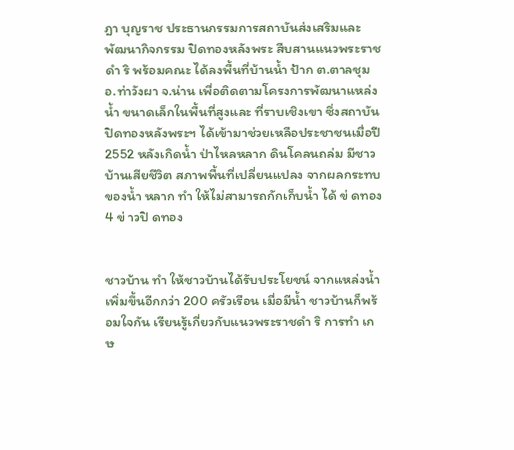ฎา บุญราช ประธานกรรมการสถาบันส่งเสริมและพัฒนากิจกรรม ปิดทองหลังพระ สืบสานแนวพระราชดำ ริ พร้อมคณะ ได้ลงพื้นที่บ้านน้ำ ป้าก ต.ตาลชุม อ.ท่าวังผา จ.น่าน เพื่อติดตามโครงการพัฒนาแหล่งน้ำ ขนาดเล็กในพื้นที่สูงและ ที่ราบเชิงเขา ซึ่งสถาบันปิดทองหลังพระฯ ได้เข้ามาช่วยเหลือประชาชนเมื่อปี 2552 หลังเกิดน้ำ ป่าไหลหลาก ดินโคลนถล่ม มีชาวบ้านเสียชีวิต สภาพพื้นที่เปลี่ยนแปลง จากผลกระทบของน้ำ หลาก ทำ ให้ไม่สามารถกักเก็บน้ำ ได้ ข่ ดทอง 4 ข่ าวปิ ดทอง


ชาวบ้าน ทำ ให้ชาวบ้านได้รับประโยชน์ จากแหล่งน้ำ เพิ่มขึ้นอีกกว่า 200 ครัวเรือน เมื่อมีน้ำ ชาวบ้านก็พร้อมใจกัน เรียนรู้เกี่ยวกับแนวพระราชดำ ริ การทำ เกษ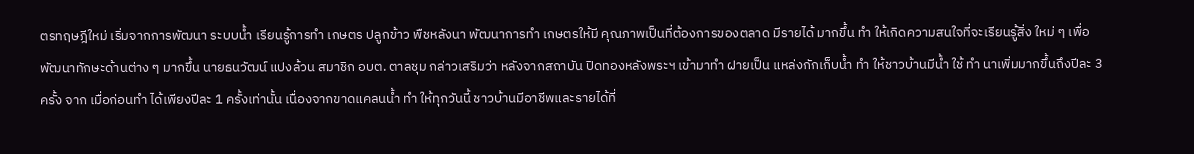ตรทฤษฎีใหม่ เริ่มจากการพัฒนา ระบบน้ำ เรียนรู้การทำ เกษตร ปลูกข้าว พืชหลังนา พัฒนาการทำ เกษตรให้มี คุณภาพเป็นที่ต้องการของตลาด มีรายได้ มากขึ้น ทำ ให้เกิดความสนใจที่จะเรียนรู้สิ่ง ใหม่ ๆ เพื่อพัฒนาทักษะด้านต่าง ๆ มากขึ้น นายธนวัฒน์ แปงล้วน สมาชิก อบต. ตาลชุม กล่าวเสริมว่า หลังจากสถาบัน ปิดทองหลังพระฯ เข้ามาทำ ฝายเป็น แหล่งกักเก็บน้ำ ทำ ให้ชาวบ้านมีน้ำ ใช้ ทำ นาเพิ่มมากขึ้นถึงปีละ 3 ครั้ง จาก เมื่อก่อนทำ ได้เพียงปีละ 1 ครั้งเท่านั้น เนื่องจากขาดแคลนน้ำ ทำ ให้ทุกวันนี้ ชาวบ้านมีอาชีพและรายได้ที่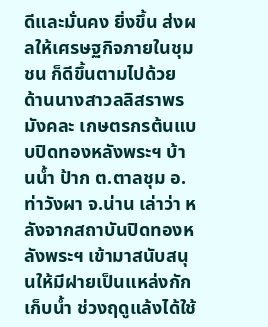ดีและมั่นคง ยิ่งขึ้น ส่งผลให้เศรษฐกิจภายในชุมชน ก็ดีขึ้นตามไปด้วย ด้านนางสาวลลิสราพร มังคละ เกษตรกรต้นแบบปิดทองหลังพระฯ บ้านน้ำ ป้าก ต.ตาลชุม อ.ท่าวังผา จ.น่าน เล่าว่า หลังจากสถาบันปิดทองหลังพระฯ เข้ามาสนับสนุนให้มีฝายเป็นแหล่งกักเก็บน้ำ ช่วงฤดูแล้งได้ใช้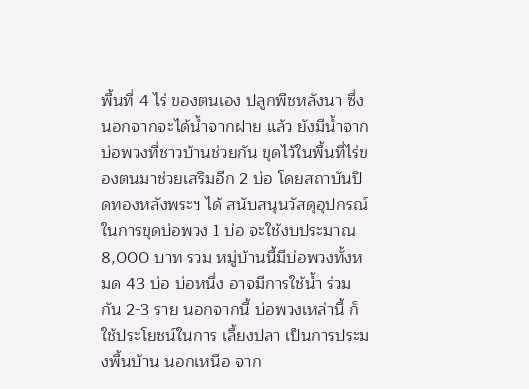พื้นที่ 4 ไร่ ของตนเอง ปลูกพืชหลังนา ซึ่งนอกจากจะได้น้ำจากฝาย แล้ว ยังมีน้ำจากบ่อพวงที่ชาวบ้านช่วยกัน ขุดไว้ในพื้นที่ไร่ของตนมาช่วยเสริมอีก 2 บ่อ โดยสถาบันปิดทองหลังพระฯ ได้ สนับสนุนวัสดุอุปกรณ์ในการขุดบ่อพวง 1 บ่อ จะใช้งบประมาณ 8,000 บาท รวม หมู่บ้านนี้มีบ่อพวงทั้งหมด 43 บ่อ บ่อหนึ่ง อาจมีการใช้น้ำ ร่วมกัน 2-3 ราย นอกจากนี้ บ่อพวงเหล่านี้ ก็ใช้ประโยชน์ในการ เลี้ยงปลา เป็นการประมงพื้นบ้าน นอกเหนือ จาก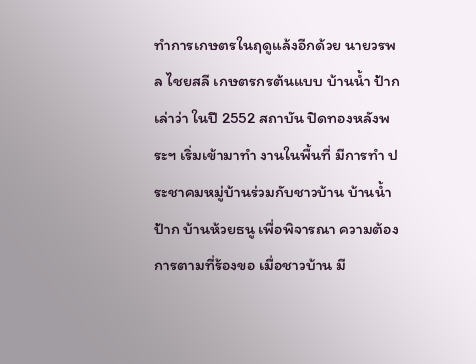ทำการเกษตรในฤดูแล้งอีกด้วย นายวรพล ไชยสลี เกษตรกรต้นแบบ บ้านน้ำ ป้าก เล่าว่า ในปี 2552 สถาบัน ปิดทองหลังพระฯ เริ่มเข้ามาทำ งานในพื้นที่ มีการทำ ประชาคมหมู่บ้านร่วมกับชาวบ้าน บ้านน้ำ ป้าก บ้านห้วยธนู เพื่อพิจารณา ความต้องการตามที่ร้องขอ เมื่อชาวบ้าน มี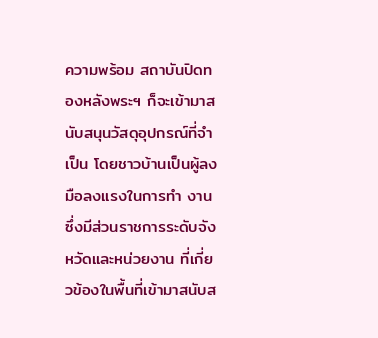ความพร้อม สถาบันปิดทองหลังพระฯ ก็จะเข้ามาสนับสนุนวัสดุอุปกรณ์ที่จำ เป็น โดยชาวบ้านเป็นผู้ลงมือลงแรงในการทำ งาน ซึ่งมีส่วนราชการระดับจังหวัดและหน่วยงาน ที่เกี่ยวข้องในพื้นที่เข้ามาสนับส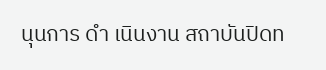นุนการ ดำ เนินงาน สถาบันปิดท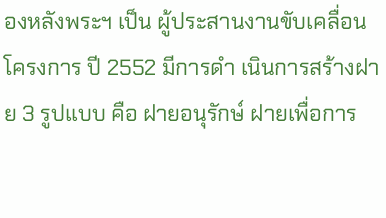องหลังพระฯ เป็น ผู้ประสานงานขับเคลื่อนโครงการ ปี 2552 มีการดำ เนินการสร้างฝาย 3 รูปแบบ คือ ฝายอนุรักษ์ ฝายเพื่อการ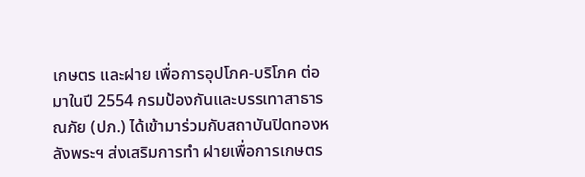เกษตร และฝาย เพื่อการอุปโภค-บริโภค ต่อมาในปี 2554 กรมป้องกันและบรรเทาสาธารณภัย (ปภ.) ได้เข้ามาร่วมกับสถาบันปิดทองหลังพระฯ ส่งเสริมการทำ ฝายเพื่อการเกษตร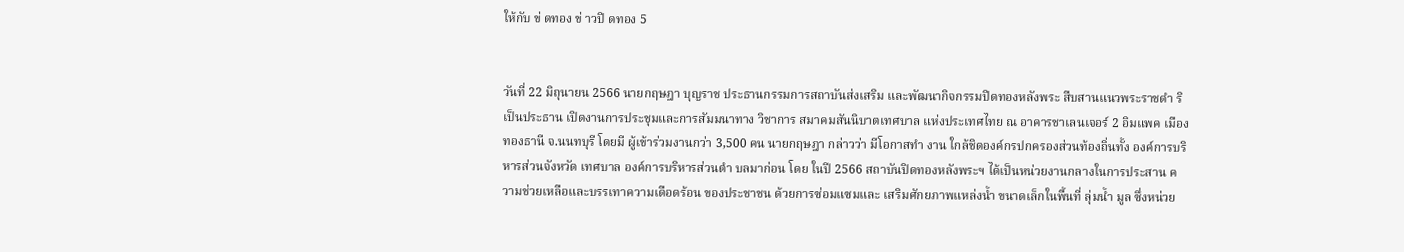ให้กับ ข่ ดทอง ข่ าวปิ ดทอง 5


วันที่ 22 มิถุนายน 2566 นายกฤษฎา บุญราช ประธานกรรมการสถาบันส่งเสริม และพัฒนากิจกรรมปิดทองหลังพระ สืบสานแนวพระราชดำ ริ เป็นประธาน เปิดงานการประชุมและการสัมมนาทาง วิชาการ สมาคมสันนิบาตเทศบาล แห่งประเทศไทย ณ อาคารชาเลนเจอร์ 2 อิมแพค เมืองทองธานี จ.นนทบุรี โดยมี ผู้เข้าร่วมงานกว่า 3,500 คน นายกฤษฎา กล่าวว่า มีโอกาสทำ งาน ใกล้ชิดองค์กรปกครองส่วนท้องถิ่นทั้ง องค์การบริหารส่วนจังหวัด เทศบาล องค์การบริหารส่วนตำ บลมาก่อน โดย ในปี 2566 สถาบันปิดทองหลังพระฯ ได้เป็นหน่วยงานกลางในการประสาน ความช่วยเหลือและบรรเทาความเดือดร้อน ของประชาชน ด้วยการซ่อมแซมและ เสริมศักยภาพแหล่งน้ำ ขนาดเล็กในพื้นที่ ลุ่มน้ำ มูล ซึ่งหน่วย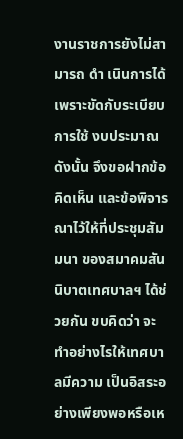งานราชการยังไม่สามารถ ดำ เนินการได้ เพราะขัดกับระเบียบการใช้ งบประมาณ ดังนั้น จึงขอฝากข้อคิดเห็น และข้อพิจารณาไว้ให้ที่ประชุมสัมมนา ของสมาคมสันนิบาตเทศบาลฯ ได้ช่วยกัน ขบคิดว่า จะทำอย่างไรให้เทศบาลมีความ เป็นอิสระอย่างเพียงพอหรือเห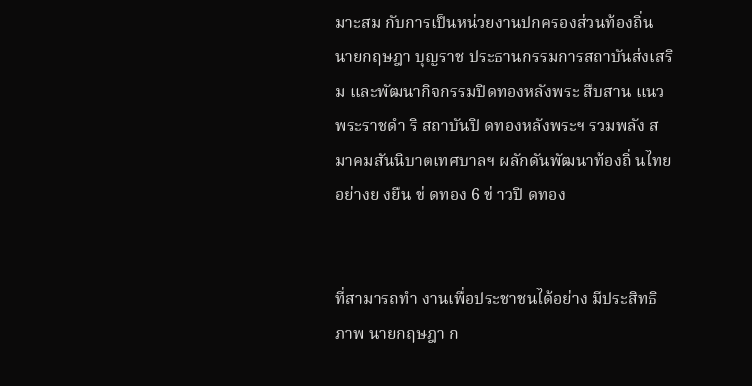มาะสม กับการเป็นหน่วยงานปกครองส่วนท้องถิ่น นายกฤษฎา บุญราช ประธานกรรมการสถาบันส่งเสริม และพัฒนากิจกรรมปิดทองหลังพระ สืบสาน แนวพระราชดำ ริ สถาบันปิ ดทองหลังพระฯ รวมพลัง สมาคมสันนิบาตเทศบาลฯ ผลักดันพัฒนาท้องถิ่ นไทยอย่างย งยืน ข่ ดทอง 6 ข่ าวปิ ดทอง


ที่สามารถทำ งานเพื่อประชาชนได้อย่าง มีประสิทธิภาพ นายกฤษฎา ก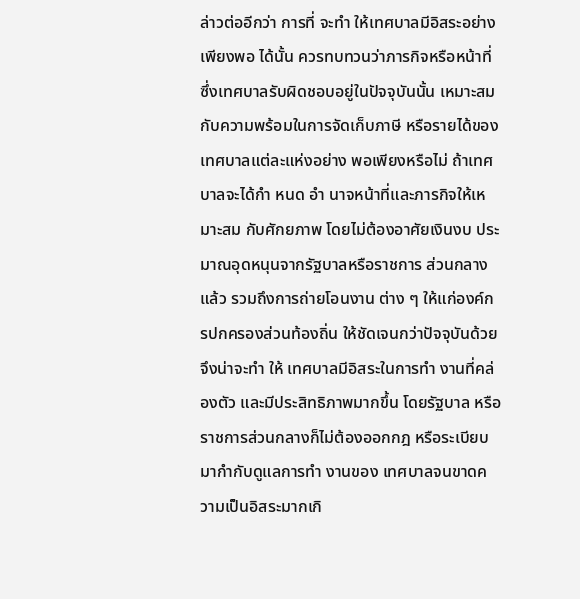ล่าวต่ออีกว่า การที่ จะทำ ให้เทศบาลมีอิสระอย่างเพียงพอ ได้นั้น ควรทบทวนว่าภารกิจหรือหน้าที่ ซึ่งเทศบาลรับผิดชอบอยู่ในปัจจุบันนั้น เหมาะสมกับความพร้อมในการจัดเก็บภาษี หรือรายได้ของเทศบาลแต่ละแห่งอย่าง พอเพียงหรือไม่ ถ้าเทศบาลจะได้กำ หนด อำ นาจหน้าที่และภารกิจให้เหมาะสม กับศักยภาพ โดยไม่ต้องอาศัยเงินงบ ประมาณอุดหนุนจากรัฐบาลหรือราชการ ส่วนกลางแล้ว รวมถึงการถ่ายโอนงาน ต่าง ๆ ให้แก่องค์กรปกครองส่วนท้องถิ่น ให้ชัดเจนกว่าปัจจุบันด้วย จึงน่าจะทำ ให้ เทศบาลมีอิสระในการทำ งานที่คล่องตัว และมีประสิทธิภาพมากขึ้น โดยรัฐบาล หรือราชการส่วนกลางก็ไม่ต้องออกกฎ หรือระเบียบมากำกับดูแลการทำ งานของ เทศบาลจนขาดความเป็นอิสระมากเกิ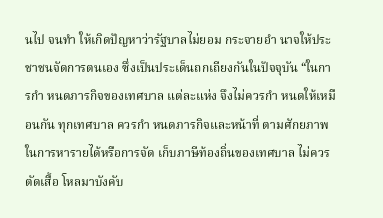นไป จนทำ ให้เกิดปัญหาว่ารัฐบาลไม่ยอม กระจายอำ นาจให้ประชาชนจัดการตนเอง ซึ่งเป็นประเด็นถกเถียงกันในปัจจุบัน “ในการกำ หนดภารกิจของเทศบาล แต่ละแห่ง จึงไม่ควรกำ หนดให้เหมือนกัน ทุกเทศบาล ควรกำ หนดภารกิจและหน้าที่ ตามศักยภาพในการหารายได้หรือการจัด เก็บภาษีท้องถิ่นของเทศบาล ไม่ควรตัดเสื้อ โหลมาบังคับ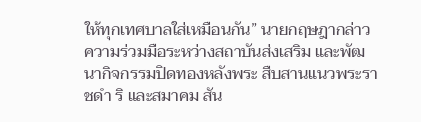ให้ทุกเทศบาลใส่เหมือนกัน” นายกฤษฎากล่าว ความร่วมมือระหว่างสถาบันส่งเสริม และพัฒนากิจกรรมปิดทองหลังพระ สืบสานแนวพระราชดำ ริ และสมาคม สัน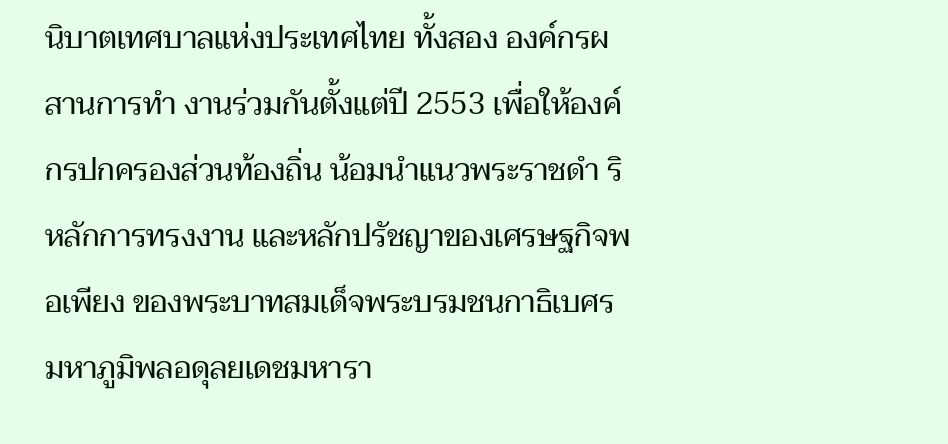นิบาตเทศบาลแห่งประเทศไทย ทั้งสอง องค์กรผสานการทำ งานร่วมกันตั้งแต่ปี 2553 เพื่อให้องค์กรปกครองส่วนท้องถิ่น น้อมนำแนวพระราชดำ ริ หลักการทรงงาน และหลักปรัชญาของเศรษฐกิจพอเพียง ของพระบาทสมเด็จพระบรมชนกาธิเบศร มหาภูมิพลอดุลยเดชมหารา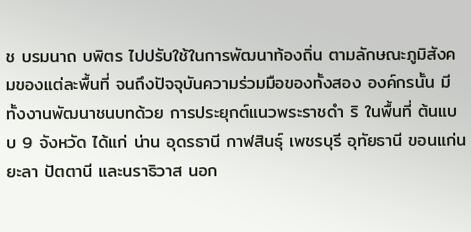ช บรมนาถ บพิตร ไปปรับใช้ในการพัฒนาท้องถิ่น ตามลักษณะภูมิสังคมของแต่ละพื้นที่ จนถึงปัจจุบันความร่วมมือของทั้งสอง องค์กรนั้น มีทั้งงานพัฒนาชนบทด้วย การประยุกต์แนวพระราชดำ ริ ในพื้นที่ ต้นแบบ 9 จังหวัด ได้แก่ น่าน อุดรธานี กาฬสินธุ์ เพชรบุรี อุทัยธานี ขอนแก่น ยะลา ปัตตานี และนราธิวาส นอก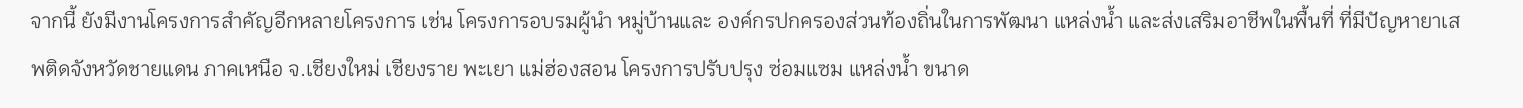จากนี้ ยังมีงานโครงการสำคัญอีกหลายโครงการ เช่น โครงการอบรมผู้นำ หมู่บ้านและ องค์กรปกครองส่วนท้องถิ่นในการพัฒนา แหล่งน้ำ และส่งเสริมอาชีพในพื้นที่ ที่มีปัญหายาเสพติดจังหวัดชายแดน ภาคเหนือ จ.เชียงใหม่ เชียงราย พะเยา แม่ฮ่องสอน โครงการปรับปรุง ซ่อมแซม แหล่งน้ำ ขนาด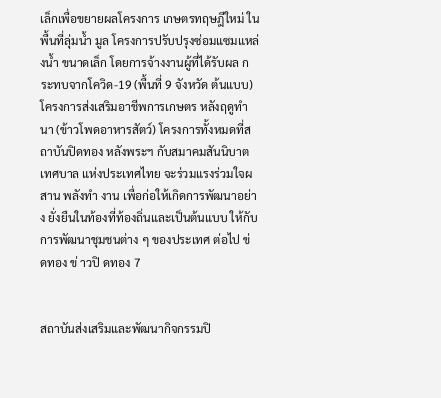เล็กเพื่อขยายผลโครงการ เกษตรทฤษฎีใหม่ ในพื้นที่ลุ่มน้ำ มูล โครงการปรับปรุงซ่อมแซมแหล่งน้ำ ขนาดเล็ก โดยการจ้างงานผู้ที่ได้รับผล กระทบจากโควิด-19 (พื้นที่ 9 จังหวัด ต้นแบบ) โครงการส่งเสริมอาชีพการเกษตร หลังฤดูทำ นา (ข้าวโพดอาหารสัตว์) โครงการทั้งหมดที่สถาบันปิดทอง หลังพระฯ กับสมาคมสันนิบาตเทศบาล แห่งประเทศไทย จะร่วมแรงร่วมใจผสาน พลังทำ งาน เพื่อก่อให้เกิดการพัฒนาอย่าง ยั่งยืนในท้องที่ท้องถิ่นและเป็นต้นแบบ ให้กับการพัฒนาชุมชนต่าง ๆ ของประเทศ ต่อไป ข่ ดทอง ข่ าวปิ ดทอง 7


สถาบันส่งเสริมและพัฒนากิจกรรมปิ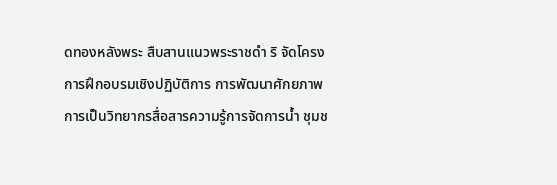ดทองหลังพระ สืบสานแนวพระราชดำ ริ จัดโครงการฝึกอบรมเชิงปฏิบัติการ การพัฒนาศักยภาพ การเป็นวิทยากรสื่อสารความรู้การจัดการน้ำ ชุมช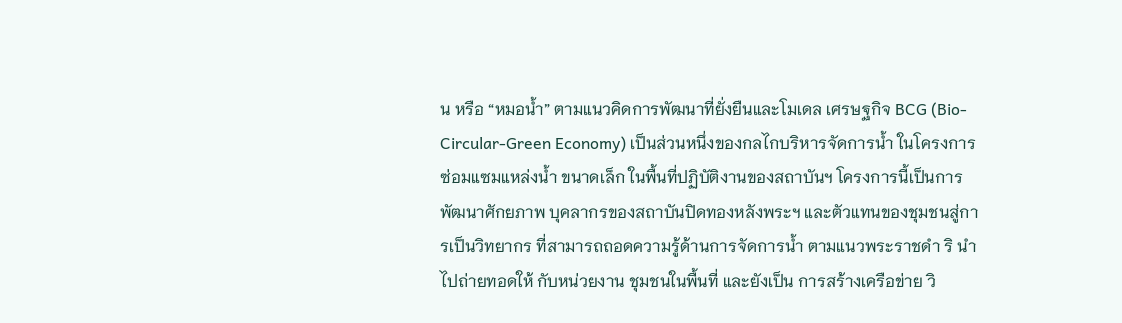น หรือ “หมอน้ำ” ตามแนวคิดการพัฒนาที่ยั่งยืนและโมเดล เศรษฐกิจ BCG (Bio-Circular-Green Economy) เป็นส่วนหนึ่งของกลไกบริหารจัดการน้ำ ในโครงการซ่อมแซมแหล่งน้ำ ขนาดเล็ก ในพื้นที่ปฏิบัติงานของสถาบันฯ โครงการนี้เป็นการพัฒนาศักยภาพ บุคลากรของสถาบันปิดทองหลังพระฯ และตัวแทนของชุมชนสู่การเป็นวิทยากร ที่สามารถถอดความรู้ด้านการจัดการน้ำ ตามแนวพระราชดำ ริ นำ ไปถ่ายทอดให้ กับหน่วยงาน ชุมชนในพื้นที่ และยังเป็น การสร้างเครือข่าย วิ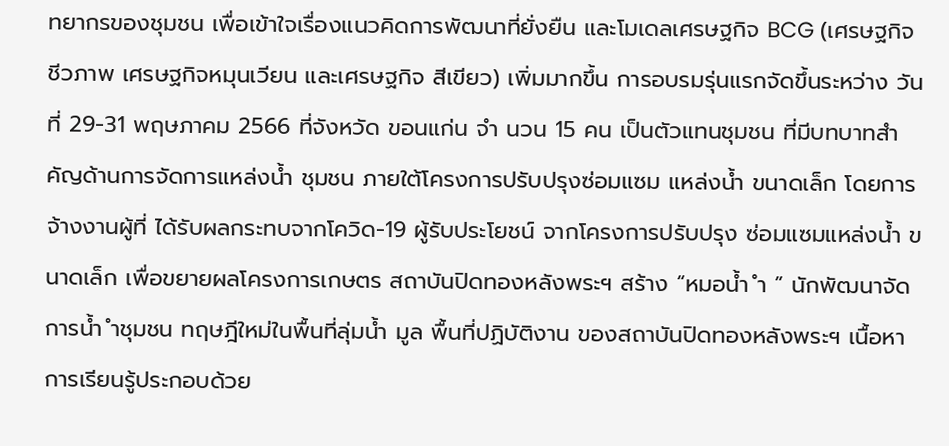ทยากรของชุมชน เพื่อเข้าใจเรื่องแนวคิดการพัฒนาที่ยั่งยืน และโมเดลเศรษฐกิจ BCG (เศรษฐกิจ ชีวภาพ เศรษฐกิจหมุนเวียน และเศรษฐกิจ สีเขียว) เพิ่มมากขึ้น การอบรมรุ่นแรกจัดขึ้นระหว่าง วันที่ 29-31 พฤษภาคม 2566 ที่จังหวัด ขอนแก่น จำ นวน 15 คน เป็นตัวแทนชุมชน ที่มีบทบาทสำคัญด้านการจัดการแหล่งน้ำ ชุมชน ภายใต้โครงการปรับปรุงซ่อมแซม แหล่งน้ำ ขนาดเล็ก โดยการจ้างงานผู้ที่ ได้รับผลกระทบจากโควิด-19 ผู้รับประโยชน์ จากโครงการปรับปรุง ซ่อมแซมแหล่งน้ำ ขนาดเล็ก เพื่อขยายผลโครงการเกษตร สถาบันปิดทองหลังพระฯ สร้าง “หมอน้ำ ำ ” นักพัฒนาจัดการน้ำ ำชุมชน ทฤษฎีใหม่ในพื้นที่ลุ่มน้ำ มูล พื้นที่ปฏิบัติงาน ของสถาบันปิดทองหลังพระฯ เนื้อหาการเรียนรู้ประกอบด้วย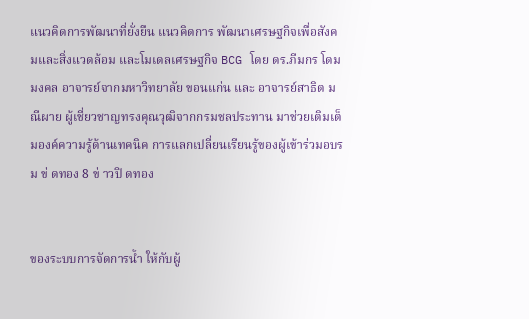แนวคิดการพัฒนาที่ยั่งยืน แนวคิดการ พัฒนาเศรษฐกิจเพื่อสังคมและสิ่งแวดล้อม และโมเดลเศรษฐกิจ BCG โดย ดร.ภีมกร โดมมงคล อาจารย์จากมหาวิทยาลัย ขอนแก่น และ อาจารย์สาธิต มณีผาย ผู้เชี่ยวชาญทรงคุณวุฒิจากกรมชลประทาน มาช่วยเติมเต็มองค์ความรู้ด้านเทคนิค การแลกเปลี่ยนเรียนรู้ของผู้เข้าร่วมอบรม ข่ ดทอง 8 ข่ าวปิ ดทอง


ของระบบการจัดการน้ำ ให้กับผู้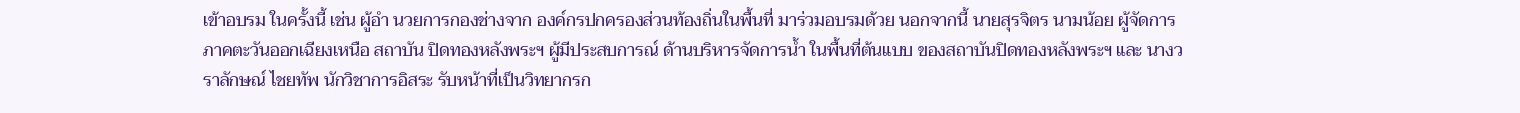เข้าอบรม ในครั้งนี้ เช่น ผู้อำ นวยการกองช่างจาก องค์กรปกครองส่วนท้องถิ่นในพื้นที่ มาร่วมอบรมด้วย นอกจากนี้ นายสุรจิตร นามน้อย ผู้จัดการภาคตะวันออกเฉียงเหนือ สถาบัน ปิดทองหลังพระฯ ผู้มีประสบการณ์ ด้านบริหารจัดการน้ำ ในพื้นที่ต้นแบบ ของสถาบันปิดทองหลังพระฯ และ นางวราลักษณ์ ไชยทัพ นักวิชาการอิสระ รับหน้าที่เป็นวิทยากรก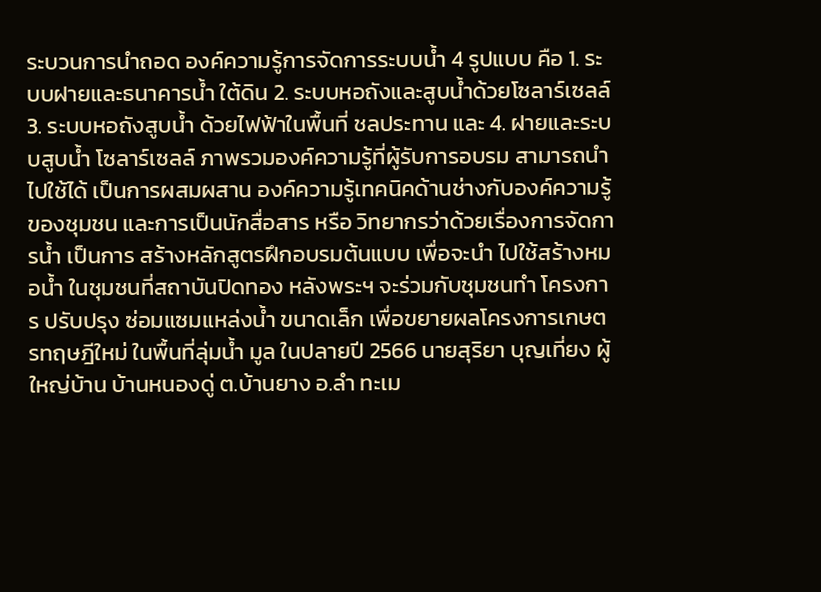ระบวนการนำถอด องค์ความรู้การจัดการระบบน้ำ 4 รูปแบบ คือ 1. ระบบฝายและธนาคารน้ำ ใต้ดิน 2. ระบบหอถังและสูบน้ำด้วยโซลาร์เซลล์ 3. ระบบหอถังสูบน้ำ ด้วยไฟฟ้าในพื้นที่ ชลประทาน และ 4. ฝายและระบบสูบน้ำ โซลาร์เซลล์ ภาพรวมองค์ความรู้ที่ผู้รับการอบรม สามารถนำ ไปใช้ได้ เป็นการผสมผสาน องค์ความรู้เทคนิคด้านช่างกับองค์ความรู้ ของชุมชน และการเป็นนักสื่อสาร หรือ วิทยากรว่าด้วยเรื่องการจัดการน้ำ เป็นการ สร้างหลักสูตรฝึกอบรมต้นแบบ เพื่อจะนำ ไปใช้สร้างหมอน้ำ ในชุมชนที่สถาบันปิดทอง หลังพระฯ จะร่วมกับชุมชนทำ โครงการ ปรับปรุง ซ่อมแซมแหล่งน้ำ ขนาดเล็ก เพื่อขยายผลโครงการเกษตรทฤษฎีใหม่ ในพื้นที่ลุ่มน้ำ มูล ในปลายปี 2566 นายสุริยา บุญเที่ยง ผู้ใหญ่บ้าน บ้านหนองดู่ ต.บ้านยาง อ.ลำ ทะเม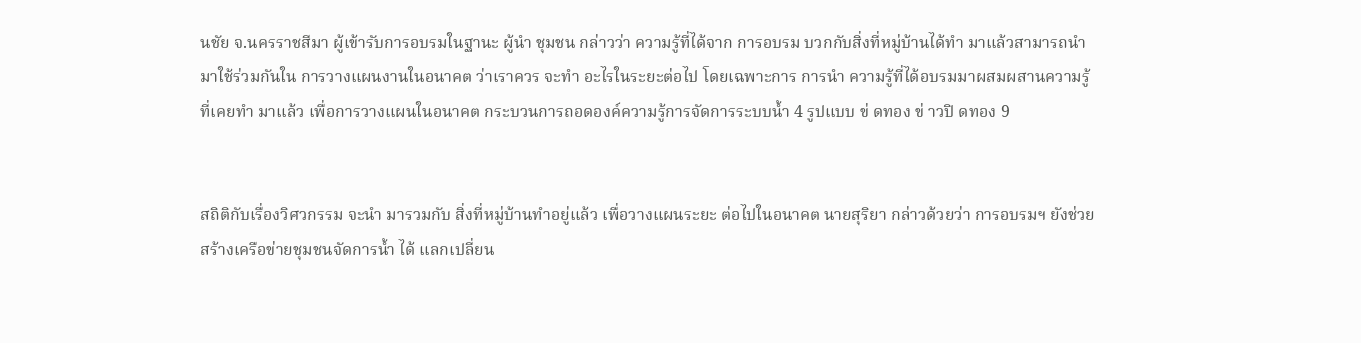นชัย จ.นครราชสีมา ผู้เข้ารับการอบรมในฐานะ ผู้นำ ชุมชน กล่าวว่า ความรู้ที่ได้จาก การอบรม บวกกับสิ่งที่หมู่บ้านได้ทำ มาแล้วสามารถนำ มาใช้ร่วมกันใน การวางแผนงานในอนาคต ว่าเราควร จะทำ อะไรในระยะต่อไป โดยเฉพาะการ การนำ ความรู้ที่ได้อบรมมาผสมผสานความรู้ที่เคยทำ มาแล้ว เพื่อการวางแผนในอนาคต กระบวนการถอดองค์ความรู้การจัดการระบบน้ำ 4 รูปแบบ ข่ ดทอง ข่ าวปิ ดทอง 9


สถิติกับเรื่องวิศวกรรม จะนำ มารวมกับ สิ่งที่หมู่บ้านทำอยู่แล้ว เพื่อวางแผนระยะ ต่อไปในอนาคต นายสุริยา กล่าวด้วยว่า การอบรมฯ ยังช่วยสร้างเครือข่ายชุมชนจัดการน้ำ ได้ แลกเปลี่ยน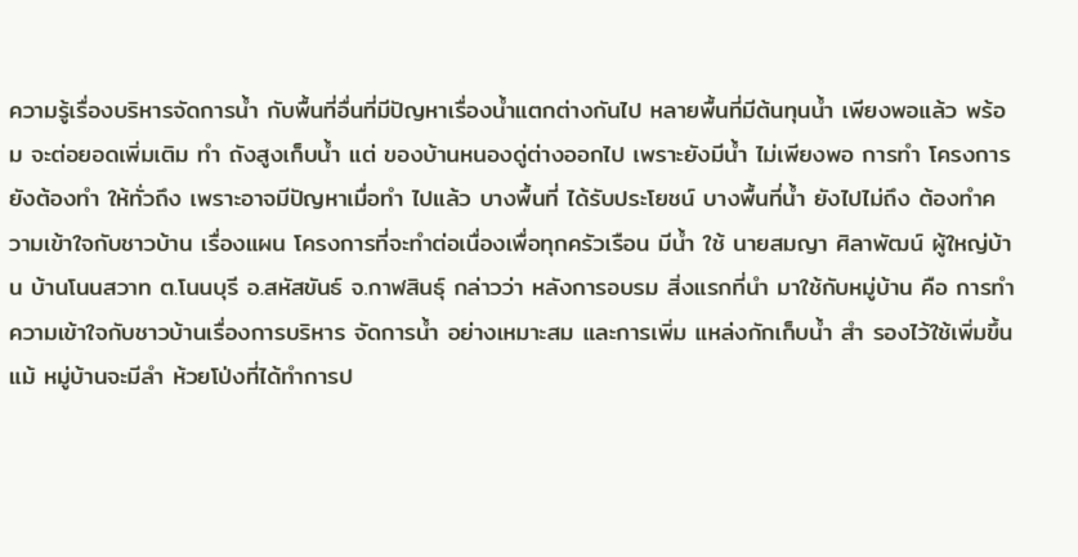ความรู้เรื่องบริหารจัดการน้ำ กับพื้นที่อื่นที่มีปัญหาเรื่องน้ำแตกต่างกันไป หลายพื้นที่มีต้นทุนน้ำ เพียงพอแล้ว พร้อม จะต่อยอดเพิ่มเติม ทำ ถังสูงเก็บน้ำ แต่ ของบ้านหนองดู่ต่างออกไป เพราะยังมีน้ำ ไม่เพียงพอ การทำ โครงการยังต้องทำ ให้ทั่วถึง เพราะอาจมีปัญหาเมื่อทำ ไปแล้ว บางพื้นที่ ได้รับประโยชน์ บางพื้นที่น้ำ ยังไปไม่ถึง ต้องทำความเข้าใจกับชาวบ้าน เรื่องแผน โครงการที่จะทำต่อเนื่องเพื่อทุกครัวเรือน มีน้ำ ใช้ นายสมญา ศิลาพัฒน์ ผู้ใหญ่บ้าน บ้านโนนสวาท ต.โนนบุรี อ.สหัสขันธ์ จ.กาฬสินธุ์ กล่าวว่า หลังการอบรม สิ่งแรกที่นำ มาใช้กับหมู่บ้าน คือ การทำ ความเข้าใจกับชาวบ้านเรื่องการบริหาร จัดการน้ำ อย่างเหมาะสม และการเพิ่ม แหล่งกักเก็บน้ำ สำ รองไว้ใช้เพิ่มขึ้น แม้ หมู่บ้านจะมีลำ ห้วยโป่งที่ได้ทำการป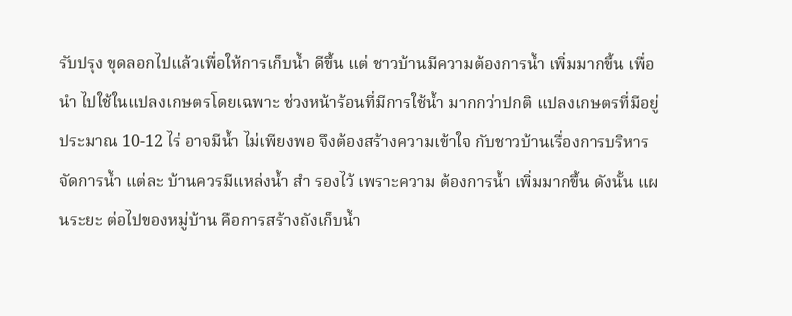รับปรุง ขุดลอกไปแล้วเพื่อให้การเก็บน้ำ ดีขึ้น แต่ ชาวบ้านมีความต้องการน้ำ เพิ่มมากขี้น เพื่อนำ ไปใช้ในแปลงเกษตรโดยเฉพาะ ช่วงหน้าร้อนที่มีการใช้น้ำ มากกว่าปกติ แปลงเกษตรที่มีอยู่ประมาณ 10-12 ไร่ อาจมีน้ำ ไม่เพียงพอ จึงต้องสร้างความเข้าใจ กับชาวบ้านเรื่องการบริหารจัดการน้ำ แต่ละ บ้านควรมีแหล่งน้ำ สำ รองไว้ เพราะความ ต้องการน้ำ เพิ่มมากขึ้น ดังนั้น แผนระยะ ต่อไปของหมู่บ้าน คือการสร้างถังเก็บน้ำ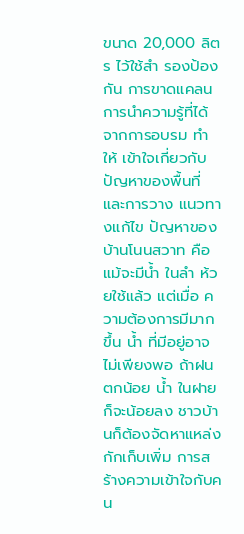ขนาด 20,000 ลิตร ไว้ใช้สำ รองป้องกัน การขาดแคลน การนำความรู้ที่ได้จากการอบรม ทำ ให้ เข้าใจเกี่ยวกับปัญหาของพื้นที่ และการวาง แนวทางแก้ไข ปัญหาของบ้านโนนสวาท คือแม้จะมีน้ำ ในลำ ห้วยใช้แล้ว แต่เมื่อ ความต้องการมีมากขึ้น น้ำ ที่มีอยู่อาจ ไม่เพียงพอ ถ้าฝนตกน้อย น้ำ ในฝาย ก็จะน้อยลง ชาวบ้านก็ต้องจัดหาแหล่ง กักเก็บเพิ่ม การสร้างความเข้าใจกับคน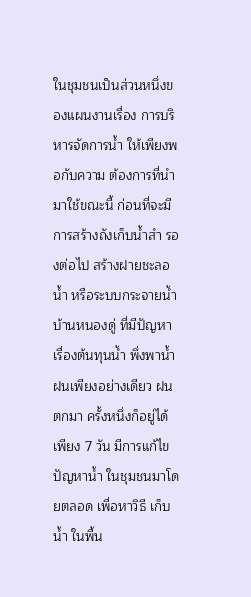ในชุมชนเป็นส่วนหนึ่งของแผนงานเรื่อง การบริหารจัดการน้ำ ให้เพียงพอกับความ ต้องการที่นำ มาใช้ขณะนี้ ก่อนที่จะมี การสร้างถังเก็บน้ำสำ รองต่อไป สร้างฝายชะลอน้ำ หรือระบบกระจายน้ำ บ้านหนองดู่ ที่มีปัญหาเรื่องต้นทุนน้ำ พึ่งพาน้ำ ฝนเพียงอย่างเดียว ฝนตกมา ครั้งหนึ่งก็อยู่ได้เพียง 7 วัน มีการแก้ไข ปัญหาน้ำ ในชุมชนมาโดยตลอด เพื่อหาวิธี เก็บน้ำ ในพื้น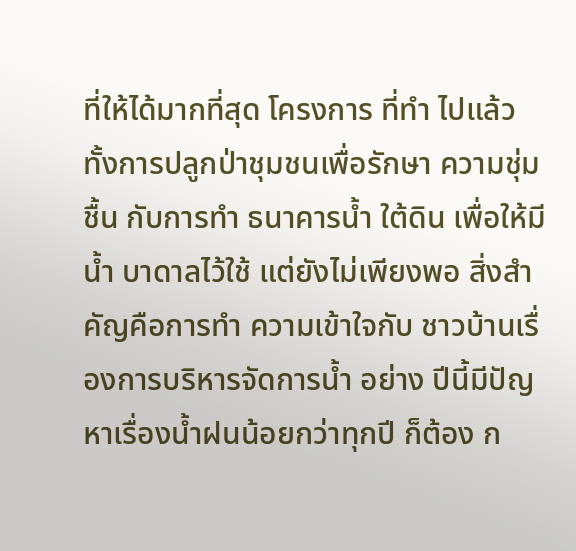ที่ให้ได้มากที่สุด โครงการ ที่ทำ ไปแล้ว ทั้งการปลูกป่าชุมชนเพื่อรักษา ความชุ่มชื้น กับการทำ ธนาคารน้ำ ใต้ดิน เพื่อให้มีน้ำ บาดาลไว้ใช้ แต่ยังไม่เพียงพอ สิ่งสำ คัญคือการทำ ความเข้าใจกับ ชาวบ้านเรื่องการบริหารจัดการน้ำ อย่าง ปีนี้มีปัญหาเรื่องน้ำฝนน้อยกว่าทุกปี ก็ต้อง ก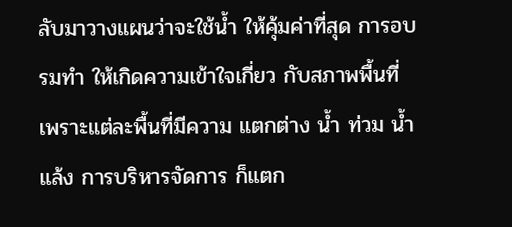ลับมาวางแผนว่าจะใช้น้ำ ให้คุ้มค่าที่สุด การอบรมทำ ให้เกิดความเข้าใจเกี่ยว กับสภาพพื้นที่ เพราะแต่ละพื้นที่มีความ แตกต่าง น้ำ ท่วม น้ำแล้ง การบริหารจัดการ ก็แตก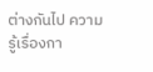ต่างกันไป ความรู้เรื่องกา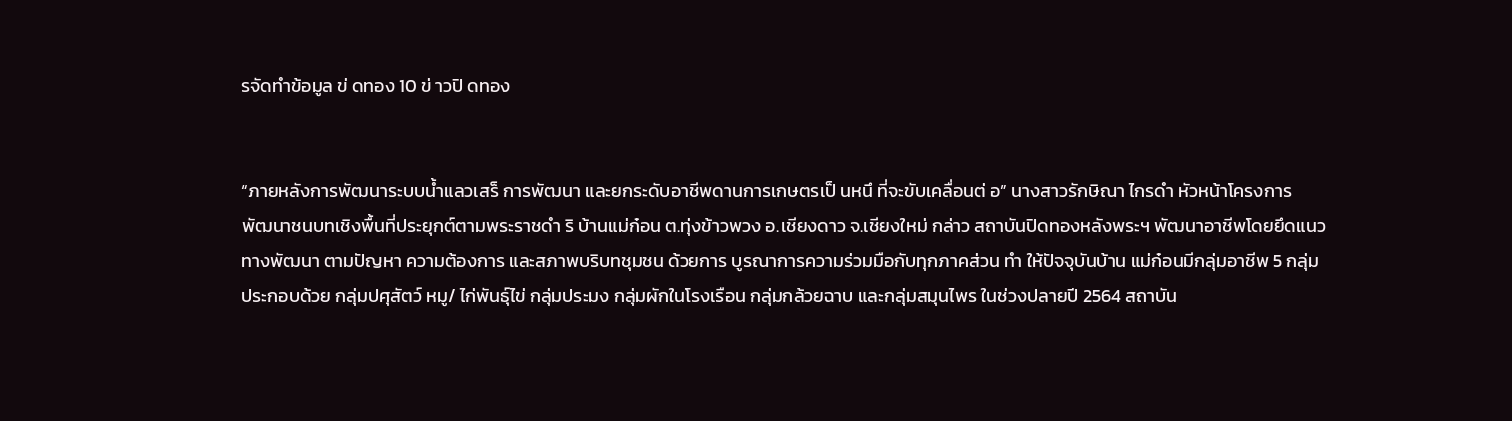รจัดทำข้อมูล ข่ ดทอง 10 ข่ าวปิ ดทอง


“ภายหลังการพัฒนาระบบน้ำแลวเสร็ การพัฒนา และยกระดับอาชีพดานการเกษตรเป็ นหนึ ที่จะขับเคลื่อนต่ อ” นางสาวรักษิณา ไกรดำ หัวหน้าโครงการ พัฒนาชนบทเชิงพื้นที่ประยุกต์ตามพระราชดำ ริ บ้านแม่ก๋อน ต.ทุ่งข้าวพวง อ.เชียงดาว จ.เชียงใหม่ กล่าว สถาบันปิดทองหลังพระฯ พัฒนาอาชีพโดยยึดแนวทางพัฒนา ตามปัญหา ความต้องการ และสภาพบริบทชุมชน ด้วยการ บูรณาการความร่วมมือกับทุกภาคส่วน ทำ ให้ปัจจุบันบ้าน แม่ก๋อนมีกลุ่มอาชีพ 5 กลุ่ม ประกอบด้วย กลุ่มปศุสัตว์ หมู/ ไก่พันธุ์ไข่ กลุ่มประมง กลุ่มผักในโรงเรือน กลุ่มกล้วยฉาบ และกลุ่มสมุนไพร ในช่วงปลายปี 2564 สถาบัน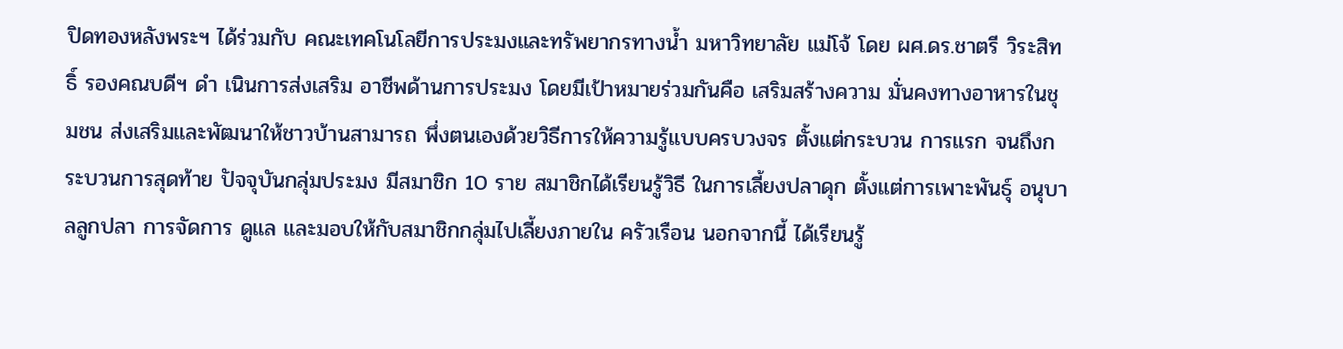ปิดทองหลังพระฯ ได้ร่วมกับ คณะเทคโนโลยีการประมงและทรัพยากรทางน้ำ มหาวิทยาลัย แม่โจ้ โดย ผศ.ดร.ชาตรี วิระสิทธิ์ รองคณบดีฯ ดำ เนินการส่งเสริม อาชีพด้านการประมง โดยมีเป้าหมายร่วมกันคือ เสริมสร้างความ มั่นคงทางอาหารในชุมชน ส่งเสริมและพัฒนาให้ชาวบ้านสามารถ พึ่งตนเองด้วยวิธีการให้ความรู้แบบครบวงจร ตั้งแต่กระบวน การแรก จนถึงกระบวนการสุดท้าย ปัจจุบันกลุ่มประมง มีสมาชิก 10 ราย สมาชิกได้เรียนรู้วิธี ในการเลี้ยงปลาดุก ตั้งแต่การเพาะพันธุ์ อนุบาลลูกปลา การจัดการ ดูแล และมอบให้กับสมาชิกกลุ่มไปเลี้ยงภายใน ครัวเรือน นอกจากนี้ ได้เรียนรู้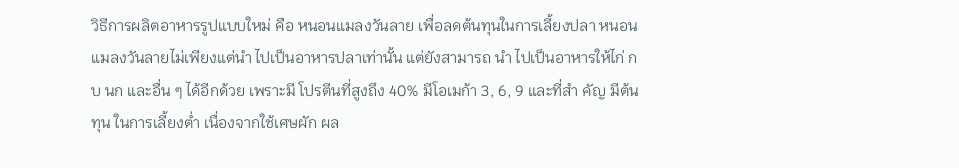วิธีการผลิตอาหารรูปแบบใหม่ คือ หนอนแมลงวันลาย เพื่อลดต้นทุนในการเลี้ยงปลา หนอน แมลงวันลายไม่เพียงแต่นำ ไปเป็นอาหารปลาเท่านั้น แต่ยังสามารถ นำ ไปเป็นอาหารให้ไก่ กบ นก และอื่น ๆ ได้อีกด้วย เพราะมี โปรตีนที่สูงถึง 40% มีโอเมก้า 3, 6, 9 และที่สำ คัญ มีต้นทุน ในการเลี้ยงต่ำ เนื่องจากใช้เศษผัก ผล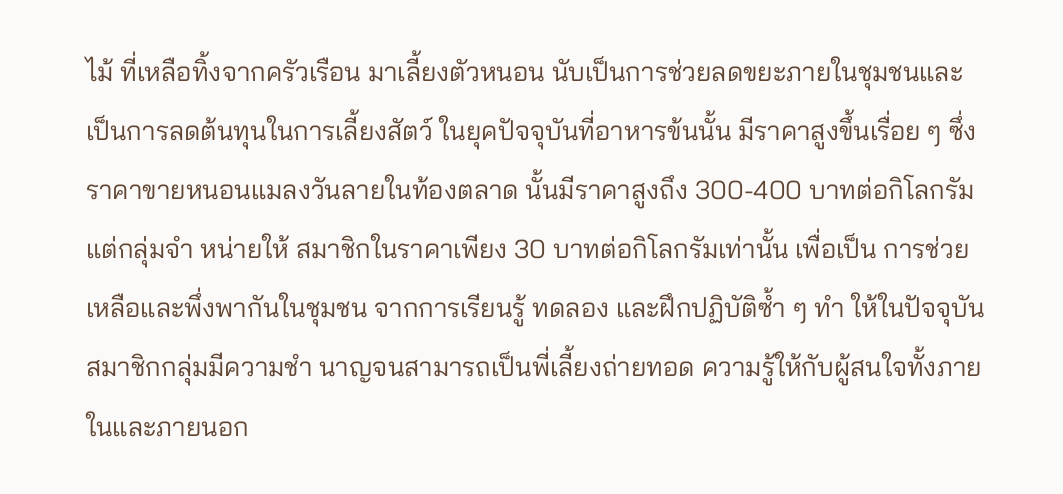ไม้ ที่เหลือทิ้งจากครัวเรือน มาเลี้ยงตัวหนอน นับเป็นการช่วยลดขยะภายในชุมชนและ เป็นการลดต้นทุนในการเลี้ยงสัตว์ ในยุคปัจจุบันที่อาหารข้นนั้น มีราคาสูงขึ้นเรื่อย ๆ ซึ่งราคาขายหนอนแมลงวันลายในท้องตลาด นั้นมีราคาสูงถึง 300-400 บาทต่อกิโลกรัม แต่กลุ่มจำ หน่ายให้ สมาชิกในราคาเพียง 30 บาทต่อกิโลกรัมเท่านั้น เพื่อเป็น การช่วยเหลือและพึ่งพากันในชุมชน จากการเรียนรู้ ทดลอง และฝึกปฏิบัติซ้ำ ๆ ทำ ให้ในปัจจุบัน สมาชิกกลุ่มมีความชำ นาญจนสามารถเป็นพี่เลี้ยงถ่ายทอด ความรู้ให้กับผู้สนใจทั้งภายในและภายนอก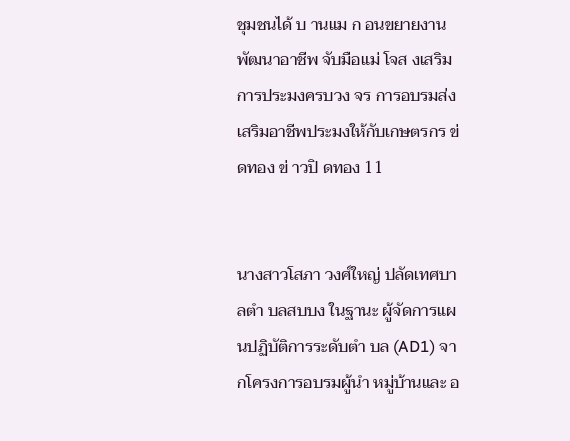ชุมชนได้ บ านแม ก อนขยายงานพัฒนาอาชีพ จับมือแม่ โจส งเสริมการประมงครบวง จร การอบรมส่งเสริมอาชีพประมงให้กับเกษตรกร ข่ ดทอง ข่ าวปิ ดทอง 11


นางสาวโสภา วงศ์ใหญ่ ปลัดเทศบาลตำ บลสบบง ในฐานะ ผู้จัดการแผนปฏิบัติการระดับตำ บล (AD1) จากโครงการอบรมผู้นำ หมู่บ้านและ อ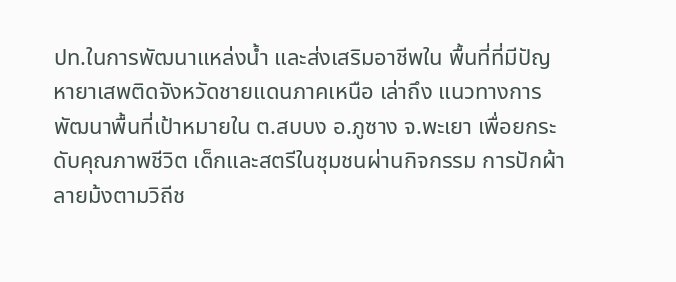ปท.ในการพัฒนาแหล่งน้ำ และส่งเสริมอาชีพใน พื้นที่ที่มีปัญหายาเสพติดจังหวัดชายแดนภาคเหนือ เล่าถึง แนวทางการพัฒนาพื้นที่เป้าหมายใน ต.สบบง อ.ภูซาง จ.พะเยา เพื่อยกระดับคุณภาพชีวิต เด็กและสตรีในชุมชนผ่านกิจกรรม การปักผ้าลายม้งตามวิถีช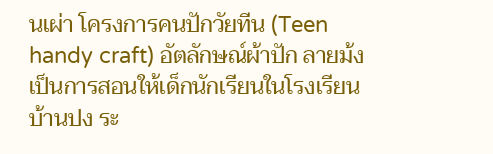นเผ่า โครงการคนปักวัยทีน (Teen handy craft) อัตลักษณ์ผ้าปัก ลายม้ง เป็นการสอนให้เด็กนักเรียนในโรงเรียนบ้านปง ระ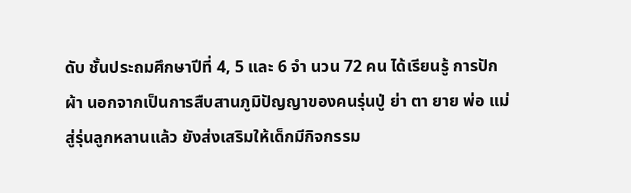ดับ ชั้นประถมศึกษาปีที่ 4, 5 และ 6 จำ นวน 72 คน ได้เรียนรู้ การปักผ้า นอกจากเป็นการสืบสานภูมิปัญญาของคนรุ่นปู่ ย่า ตา ยาย พ่อ แม่ สู่รุ่นลูกหลานแล้ว ยังส่งเสริมให้เด็กมีกิจกรรม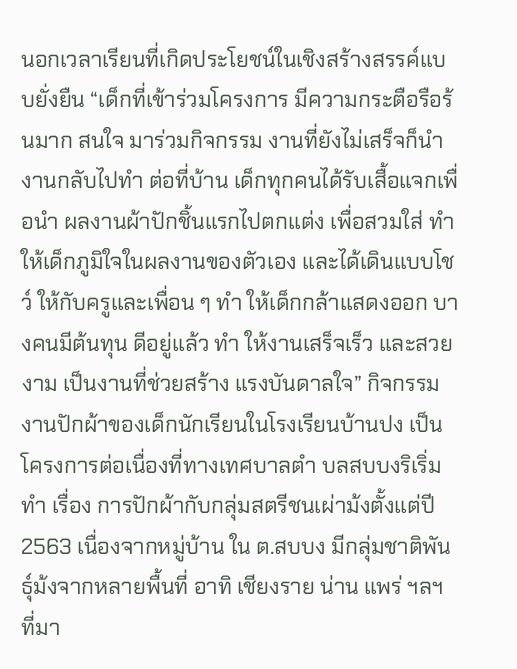นอกเวลาเรียนที่เกิดประโยชน์ในเชิงสร้างสรรค์แบบยั่งยืน “เด็กที่เข้าร่วมโครงการ มีความกระตือรือร้นมาก สนใจ มาร่วมกิจกรรม งานที่ยังไม่เสร็จก็นำ งานกลับไปทำ ต่อที่บ้าน เด็กทุกคนได้รับเสื้อแจกเพื่อนำ ผลงานผ้าปักชิ้นแรกไปตกแต่ง เพื่อสวมใส่ ทำ ให้เด็กภูมิใจในผลงานของตัวเอง และได้เดินแบบโชว์ ให้กับครูและเพื่อน ๆ ทำ ให้เด็กกล้าแสดงออก บางคนมีต้นทุน ดีอยู่แล้ว ทำ ให้งานเสร็จเร็ว และสวยงาม เป็นงานที่ช่วยสร้าง แรงบันดาลใจ” กิจกรรมงานปักผ้าของเด็กนักเรียนในโรงเรียนบ้านปง เป็นโครงการต่อเนื่องที่ทางเทศบาลตำ บลสบบงริเริ่มทำ เรื่อง การปักผ้ากับกลุ่มสตรีชนเผ่าม้งตั้งแต่ปี 2563 เนื่องจากหมู่บ้าน ใน ต.สบบง มีกลุ่มชาติพันธุ์ม้งจากหลายพื้นที่ อาทิ เชียงราย น่าน แพร่ ฯลฯ ที่มา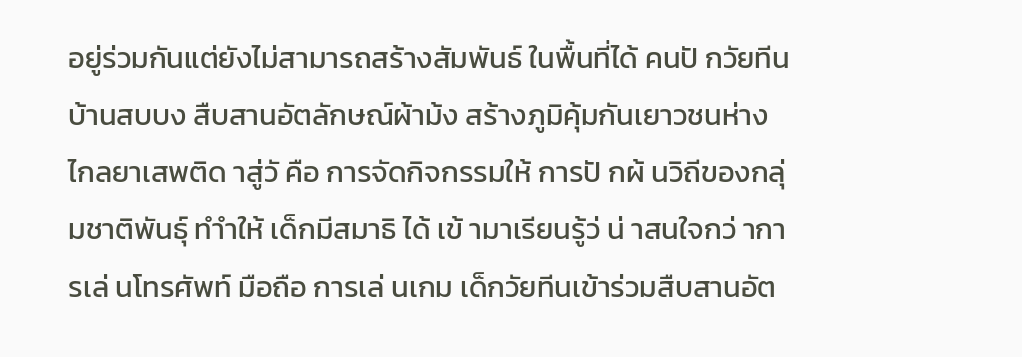อยู่ร่วมกันแต่ยังไม่สามารถสร้างสัมพันธ์ ในพื้นที่ได้ คนปั กวัยทีนบ้านสบบง สืบสานอัตลักษณ์ผ้าม้ง สร้างภูมิคุ้มกันเยาวชนห่างไกลยาเสพติด าสู่วั คือ การจัดกิจกรรมให้ การปั กผ้ นวิถีของกลุ่มชาติพันธุ์ ทำำให้ เด็กมีสมาธิ ได้ เข้ ามาเรียนรู้ว่ น่ าสนใจกว่ าการเล่ นโทรศัพท์ มือถือ การเล่ นเกม เด็กวัยทีนเข้าร่วมสืบสานอัต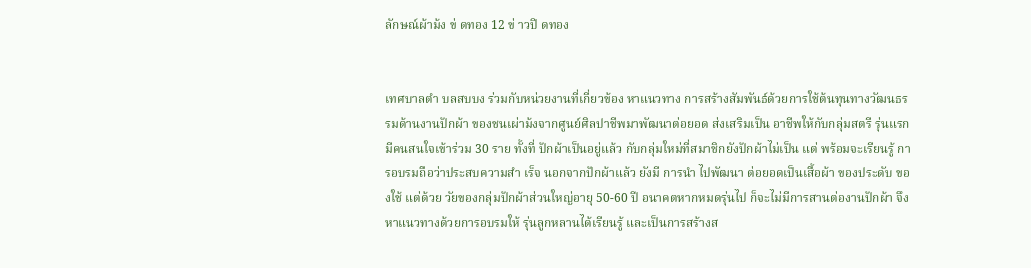ลักษณ์ผ้าม้ง ข่ ดทอง 12 ข่ าวปิ ดทอง


เทศบาลตำ บลสบบง ร่วมกับหน่วยงานที่เกี่ยวข้อง หาแนวทาง การสร้างสัมพันธ์ด้วยการใช้ต้นทุนทางวัฒนธรรมด้านงานปักผ้า ของชนเผ่าม้งจากศูนย์ศิลปาชีพมาพัฒนาต่อยอด ส่งเสริมเป็น อาชีพให้กับกลุ่มสตรี รุ่นแรกมีคนสนใจเข้าร่วม 30 ราย ทั้งที่ ปักผ้าเป็นอยู่แล้ว กับกลุ่มใหม่ที่สมาชิกยังปักผ้าไม่เป็น แต่ พร้อมจะเรียนรู้ การอบรมถือว่าประสบความสำ เร็จ นอกจากปักผ้าแล้ว ยังมี การนำ ไปพัฒนา ต่อยอดเป็นเสื้อผ้า ของประดับ ของใช้ แต่ด้วย วัยของกลุ่มปักผ้าส่วนใหญ่อายุ 50-60 ปี อนาคตหากหมดรุ่นไป ก็จะไม่มีการสานต่องานปักผ้า จึงหาแนวทางด้วยการอบรมให้ รุ่นลูกหลานได้เรียนรู้ และเป็นการสร้างส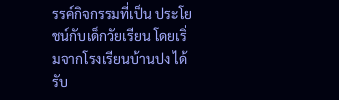รรค์กิจกรรมที่เป็น ประโยชน์กับเด็กวัยเรียน โดยเริ่มจากโรงเรียนบ้านปง ได้รับ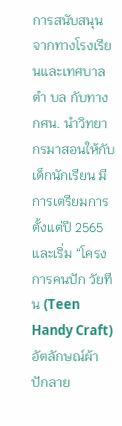การสนับสนุนจากทางโรงเรียนและเทศบาลตำ บล กับทาง กศน. นำวิทยากรมาสอนให้กับเด็กนักเรียน มีการเตรียมการตั้งแต่ปี 2565 และเริ่ม “โครงการคนปัก วัยทีน (Teen Handy Craft) อัตลักษณ์ผ้าปักลาย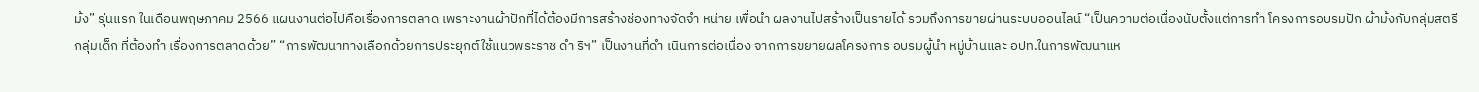ม้ง” รุ่นแรก ในเดือนพฤษภาคม 2566 แผนงานต่อไปคือเรื่องการตลาด เพราะงานผ้าปักที่ได้ต้องมีการสร้างช่องทางจัดจำ หน่าย เพื่อนำ ผลงานไปสร้างเป็นรายได้ รวมถึงการขายผ่านระบบออนไลน์ “เป็นความต่อเนื่องนับตั้งแต่การทำ โครงการอบรมปัก ผ้าม้งกับกลุ่มสตรี กลุ่มเด็ก ที่ต้องทำ เรื่องการตลาดด้วย” “การพัฒนาทางเลือกด้วยการประยุกต์ใช้แนวพระราช ดำ ริฯ” เป็นงานที่ดำ เนินการต่อเนื่อง จากการขยายผลโครงการ อบรมผู้นำ หมู่บ้านและ อปท.ในการพัฒนาแห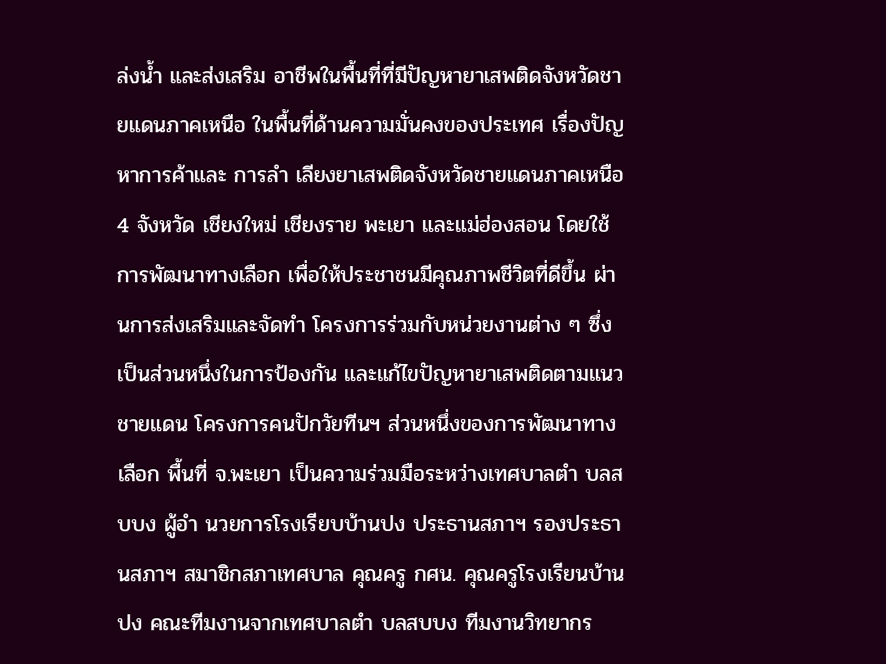ล่งน้ำ และส่งเสริม อาชีพในพื้นที่ที่มีปัญหายาเสพติดจังหวัดชายแดนภาคเหนือ ในพื้นที่ด้านความมั่นคงของประเทศ เรื่องปัญหาการค้าและ การลำ เลียงยาเสพติดจังหวัดชายแดนภาคเหนือ 4 จังหวัด เชียงใหม่ เชียงราย พะเยา และแม่ฮ่องสอน โดยใช้การพัฒนาทางเลือก เพื่อให้ประชาชนมีคุณภาพชีวิตที่ดีขึ้น ผ่านการส่งเสริมและจัดทำ โครงการร่วมกับหน่วยงานต่าง ๆ ซึ่งเป็นส่วนหนึ่งในการป้องกัน และแก้ไขปัญหายาเสพติดตามแนวชายแดน โครงการคนปักวัยทีนฯ ส่วนหนึ่งของการพัฒนาทางเลือก พื้นที่ จ.พะเยา เป็นความร่วมมือระหว่างเทศบาลตำ บลสบบง ผู้อำ นวยการโรงเรียบบ้านปง ประธานสภาฯ รองประธานสภาฯ สมาชิกสภาเทศบาล คุณครู กศน. คุณครูโรงเรียนบ้านปง คณะทีมงานจากเทศบาลตำ บลสบบง ทีมงานวิทยากร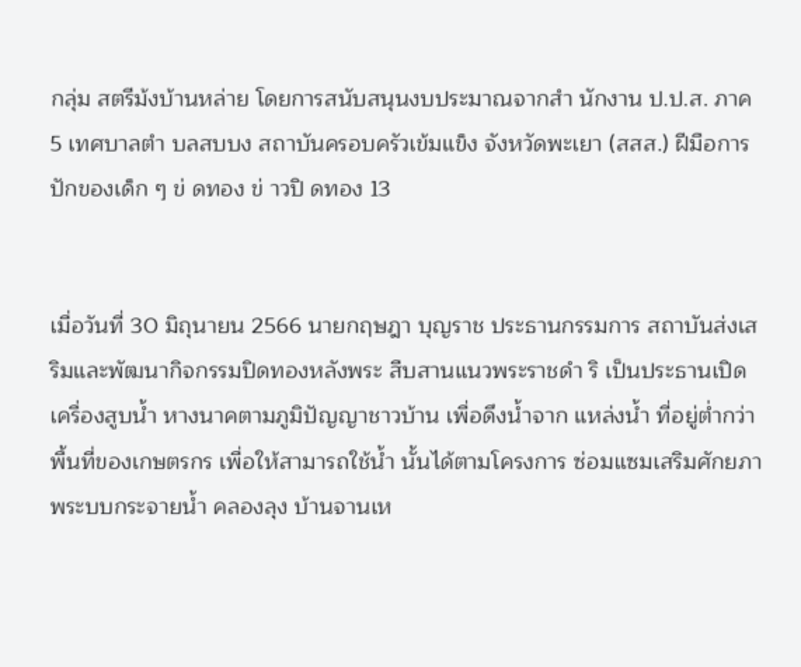กลุ่ม สตรีม้งบ้านหล่าย โดยการสนับสนุนงบประมาณจากสำ นักงาน ป.ป.ส. ภาค 5 เทศบาลตำ บลสบบง สถาบันครอบครัวเข้มแข็ง จังหวัดพะเยา (สสส.) ฝีมือการปักของเด็ก ๆ ข่ ดทอง ข่ าวปิ ดทอง 13


เมื่อวันที่ 30 มิถุนายน 2566 นายกฤษฎา บุญราช ประธานกรรมการ สถาบันส่งเสริมและพัฒนากิจกรรมปิดทองหลังพระ สืบสานแนวพระราชดำ ริ เป็นประธานเปิดเครื่องสูบน้ำ หางนาคตามภูมิปัญญาชาวบ้าน เพื่อดึงน้ำจาก แหล่งน้ำ ที่อยู่ต่ำกว่าพื้นที่ของเกษตรกร เพื่อให้สามารถใช้น้ำ นั้นได้ตามโครงการ ซ่อมแซมเสริมศักยภาพระบบกระจายน้ำ คลองลุง บ้านจานเห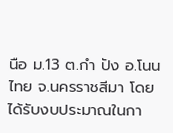นือ ม.13 ต.กำ ปัง อ.โนนไทย จ.นครราชสีมา โดยได้รับงบประมาณในกา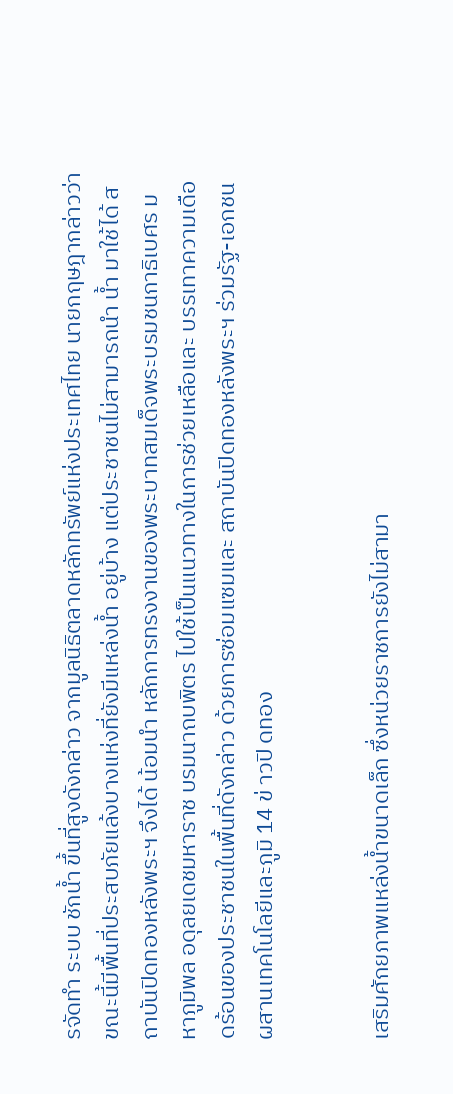รจัดทำ ระบบ ชักน้ำ ขึ้นที่สูงดังกล่าว จากมูลนิธิตลาดหลักทรัพย์แห่งประเทศไทย นายกฤษฎากล่าวว่า ขณะนี้มีพื้นที่ประสบภัยแล้งบางแห่งที่ยังมีแหล่งน้ำ อยู่บ้าง แต่ประชาชนไม่สามารถนำ น้ำ มาใช้ได้ สถาบันปิดทองหลังพระฯ จึงได้ น้อมนำ หลักการทรงงานของพระบาทสมเด็จพระบรมชนกาธิเบศร มหาภูมิพล อดุลยเดชมหาราช บรมนาถบพิตร ไปใช้เป็นแนวทางในการช่วยเหลือและ บรรเทาความเดือดร้อนของประชาชนในพื้นที่ดังกล่าว ด้วยการซ่อมแซมและ สถาบันปิดทองหลังพระฯ ร่วมรัฐ-เอกชน ผสานเทคโนโลยีและภูมิ 14 ข่ าวปิ ดทอง


เสริมศักยภาพแหล่งน้ำขนาดเล็ก ซึ่งหน่วยราชการยังไม่สามา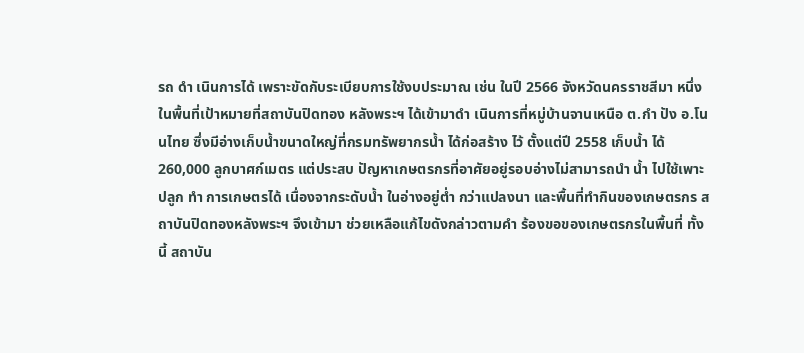รถ ดำ เนินการได้ เพราะขัดกับระเบียบการใช้งบประมาณ เช่น ในปี 2566 จังหวัดนครราชสีมา หนึ่งในพื้นที่เป้าหมายที่สถาบันปิดทอง หลังพระฯ ได้เข้ามาดำ เนินการที่หมู่บ้านจานเหนือ ต.กำ ปัง อ.โนนไทย ซึ่งมีอ่างเก็บน้ำขนาดใหญ่ที่กรมทรัพยากรน้ำ ได้ก่อสร้าง ไว้ ตั้งแต่ปี 2558 เก็บน้ำ ได้ 260,000 ลูกบาศก์เมตร แต่ประสบ ปัญหาเกษตรกรที่อาศัยอยู่รอบอ่างไม่สามารถนำ น้ำ ไปใช้เพาะปลูก ทำ การเกษตรได้ เนื่องจากระดับน้ำ ในอ่างอยู่ต่ำ กว่าแปลงนา และพื้นที่ทำกินของเกษตรกร สถาบันปิดทองหลังพระฯ จึงเข้ามา ช่วยเหลือแก้ไขดังกล่าวตามคำ ร้องขอของเกษตรกรในพื้นที่ ทั้งนี้ สถาบัน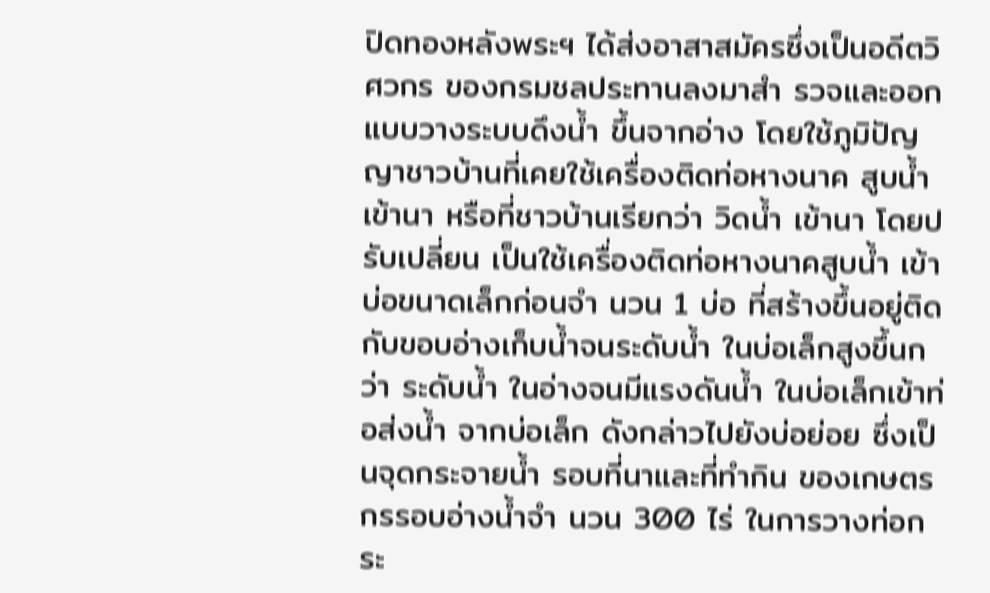ปิดทองหลังพระฯ ได้ส่งอาสาสมัครซึ่งเป็นอดีตวิศวกร ของกรมชลประทานลงมาสำ รวจและออกแบบวางระบบดึงน้ำ ขึ้นจากอ่าง โดยใช้ภูมิปัญญาชาวบ้านที่เคยใช้เครื่องติดท่อหางนาค สูบน้ำ เข้านา หรือที่ชาวบ้านเรียกว่า วิดน้ำ เข้านา โดยปรับเปลี่ยน เป็นใช้เครื่องติดท่อหางนาคสูบน้ำ เข้าบ่อขนาดเล็กก่อนจำ นวน 1 บ่อ ที่สร้างขึ้นอยู่ติดกับขอบอ่างเก็บน้ำจนระดับน้ำ ในบ่อเล็กสูงขึ้นกว่า ระดับน้ำ ในอ่างจนมีแรงดันน้ำ ในบ่อเล็กเข้าท่อส่งน้ำ จากบ่อเล็ก ดังกล่าวไปยังบ่อย่อย ซึ่งเป็นจุดกระจายน้ำ รอบที่นาและที่ทำกิน ของเกษตรกรรอบอ่างน้ำจำ นวน 300 ไร่ ในการวางท่อกระ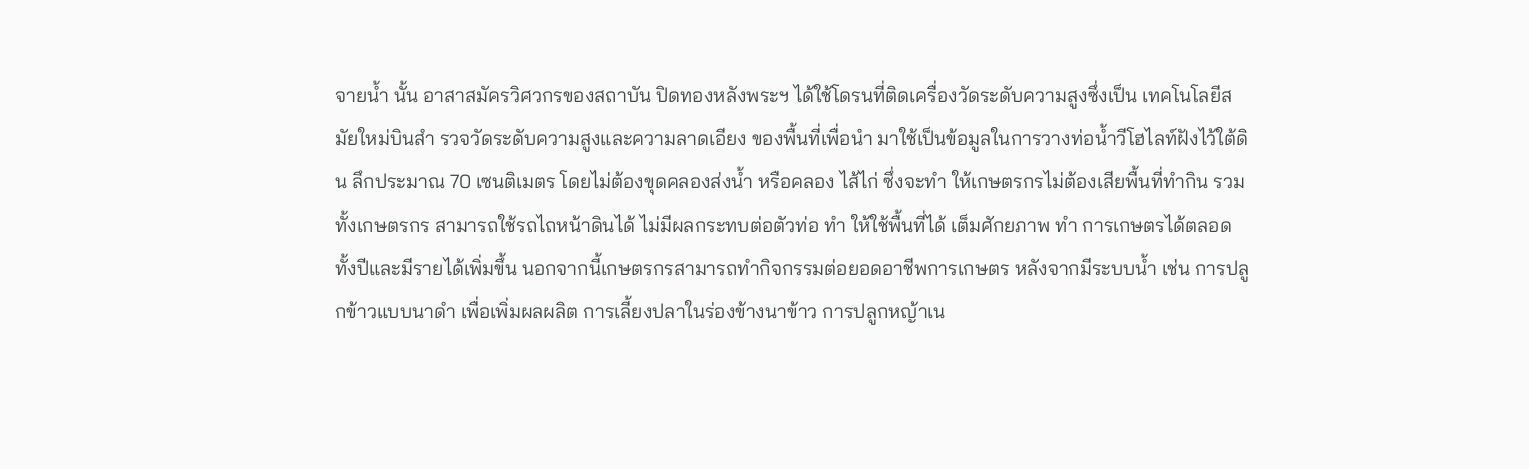จายน้ำ นั้น อาสาสมัครวิศวกรของสถาบัน ปิดทองหลังพระฯ ได้ใช้โดรนที่ติดเครื่องวัดระดับความสูงซึ่งเป็น เทคโนโลยีสมัยใหม่บินสำ รวจวัดระดับความสูงและความลาดเอียง ของพื้นที่เพื่อนำ มาใช้เป็นข้อมูลในการวางท่อน้ำวีโฮไลท์ฝังไว้ใต้ดิน ลึกประมาณ 70 เซนติเมตร โดยไม่ต้องขุดคลองส่งน้ำ หรือคลอง ไส้ไก่ ซึ่งจะทำ ให้เกษตรกรไม่ต้องเสียพื้นที่ทำกิน รวมทั้งเกษตรกร สามารถใช้รถไถหน้าดินได้ ไม่มีผลกระทบต่อตัวท่อ ทำ ให้ใช้พื้นที่ได้ เต็มศักยภาพ ทำ การเกษตรได้ตลอดทั้งปีและมีรายได้เพิ่มขึ้น นอกจากนี้เกษตรกรสามารถทำกิจกรรมต่อยอดอาชีพการเกษตร หลังจากมีระบบน้ำ เช่น การปลูกข้าวแบบนาดำ เพื่อเพิ่มผลผลิต การเลี้ยงปลาในร่องข้างนาข้าว การปลูกหญ้าเน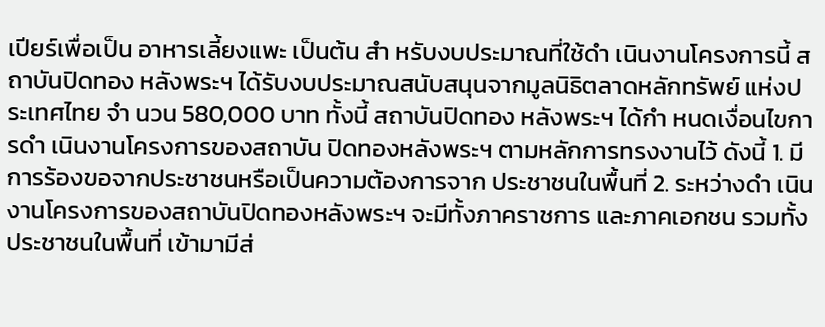เปียร์เพื่อเป็น อาหารเลี้ยงแพะ เป็นต้น สำ หรับงบประมาณที่ใช้ดำ เนินงานโครงการนี้ สถาบันปิดทอง หลังพระฯ ได้รับงบประมาณสนับสนุนจากมูลนิธิตลาดหลักทรัพย์ แห่งประเทศไทย จำ นวน 580,000 บาท ทั้งนี้ สถาบันปิดทอง หลังพระฯ ได้กำ หนดเงื่อนไขการดำ เนินงานโครงการของสถาบัน ปิดทองหลังพระฯ ตามหลักการทรงงานไว้ ดังนี้ 1. มีการร้องขอจากประชาชนหรือเป็นความต้องการจาก ประชาชนในพื้นที่ 2. ระหว่างดำ เนินงานโครงการของสถาบันปิดทองหลังพระฯ จะมีทั้งภาคราชการ และภาคเอกชน รวมทั้งประชาชนในพื้นที่ เข้ามามีส่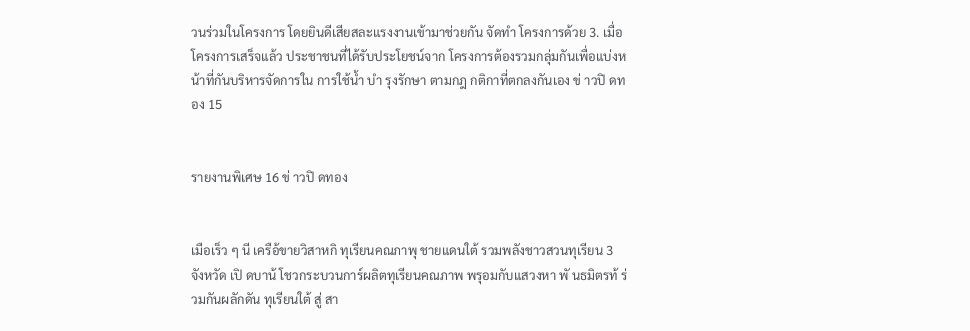วนร่วมในโครงการ โดยยินดีเสียสละแรงงานเข้ามาช่วยกัน จัดทำ โครงการด้วย 3. เมื่อโครงการเสร็จแล้ว ประชาชนที่ได้รับประโยชน์จาก โครงการต้องรวมกลุ่มกันเพื่อแบ่งหน้าที่กันบริหารจัดการใน การใช้น้ำ บำ รุงรักษา ตามกฎ กติกาที่ตกลงกันเอง ข่ าวปิ ดทอง 15


รายงานพิเศษ 16 ข่ าวปิ ดทอง


เมือเร็ว ๆ นี เครือ้ขายวิสาหกิ ทุเรียนคณภาพุ ชายแดนใต้ รวมพลังชาวสวนทุเรียน 3 จังหวัด เปิ ดบาน้ โชวกระบวนการ์ผลิตทุเรียนคณภาพ พรุอมกับแสวงหา พั นธมิตรท้ ร่ วมกันผลักดัน ทุเรียนใต้ สู่ สา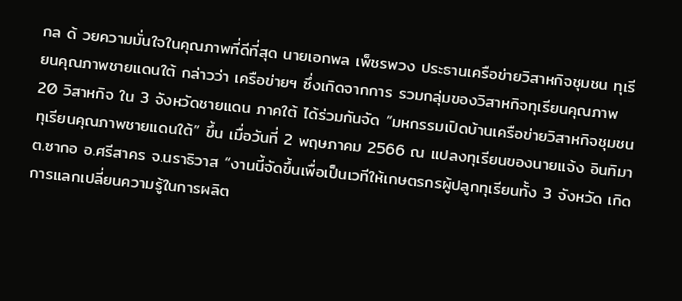กล ด้ วยความมั่นใจในคุณภาพที่ดีที่สุด นายเอกพล เพ็ชรพวง ประธานเครือข่ายวิสาหกิจชุมชน ทุเรียนคุณภาพชายแดนใต้ กล่าวว่า เครือข่ายฯ ซึ่งเกิดจากการ รวมกลุ่มของวิสาหกิจทุเรียนคุณภาพ 20 วิสาหกิจ ใน 3 จังหวัดชายแดน ภาคใต้ ได้ร่วมกันจัด “มหกรรมเปิดบ้านเครือข่ายวิสาหกิจชุมชน ทุเรียนคุณภาพชายแดนใต้” ขึ้น เมื่อวันที่ 2 พฤษภาคม 2566 ณ แปลงทุเรียนของนายแจ้ง อินทิมา ต.ซากอ อ.ศรีสาคร จ.นราธิวาส “งานนี้จัดขึ้นเพื่อเป็นเวทีให้เกษตรกรผู้ปลูกทุเรียนทั้ง 3 จังหวัด เกิดการแลกเปลี่ยนความรู้ในการผลิต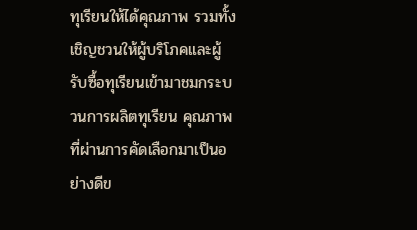ทุเรียนให้ได้คุณภาพ รวมทั้ง เชิญชวนให้ผู้บริโภคและผู้รับซื้อทุเรียนเข้ามาชมกระบวนการผลิตทุเรียน คุณภาพที่ผ่านการคัดเลือกมาเป็นอย่างดีข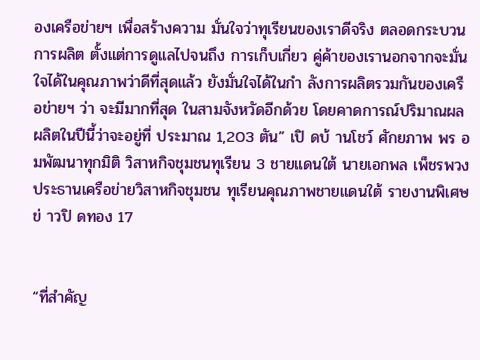องเครือข่ายฯ เพื่อสร้างความ มั่นใจว่าทุเรียนของเราดีจริง ตลอดกระบวนการผลิต ตั้งแต่การดูแลไปจนถึง การเก็บเกี่ยว คู่ค้าของเรานอกจากจะมั่นใจได้ในคุณภาพว่าดีที่สุดแล้ว ยังมั่นใจได้ในกำ ลังการผลิตรวมกันของเครือข่ายฯ ว่า จะมีมากที่สุด ในสามจังหวัดอีกด้วย โดยคาดการณ์ปริมาณผลผลิตในปีนี้ว่าจะอยู่ที่ ประมาณ 1,203 ตัน” เปิ ดบ้ านโชว์ ศักยภาพ พร อมพัฒนาทุกมิติ วิสาหกิจชุมชนทุเรียน 3 ชายแดนใต้ นายเอกพล เพ็ชรพวง ประธานเครือข่ายวิสาหกิจชุมชน ทุเรียนคุณภาพชายแดนใต้ รายงานพิเศษ ข่ าวปิ ดทอง 17


“ที่สำคัญ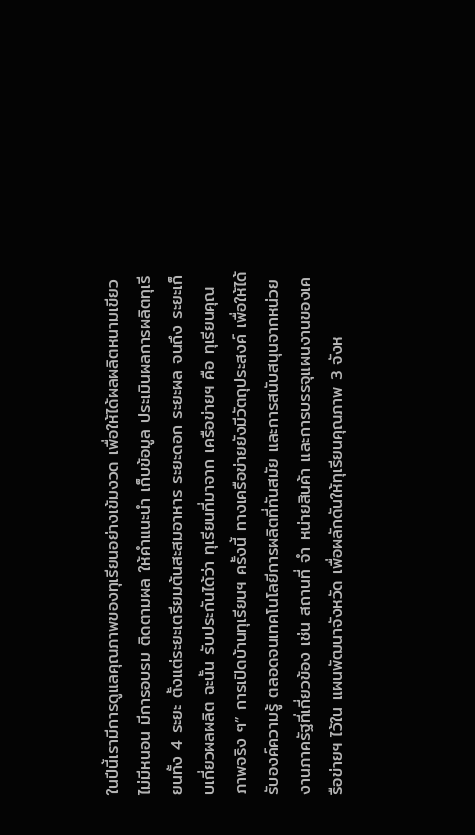ในปีนี้เรามีการดูแลคุณภาพของทุเรียนอย่างเข้มงวด เพื่อให้ได้ผลผลิตหนามเขียว ไม่มีหนอน มีการอบรม ติดตามผล ให้คำแนะนำ เก็บข้อมูล ประเมินผลการผลิตทุเรียนทั้ง 4 ระยะ ตั้งแต่ระยะเตรียมต้นสะสมอาหาร ระยะดอก ระยะผล จนถึง ระยะเก็บเกี่ยวผลผลิต ฉะนั้น รับประกันได้ว่า ทุเรียนที่มาจาก เครือข่ายฯ คือ ทุเรียนคุณภาพจริง ๆ” การเปิดบ้านทุเรียนฯ ครั้งนี้ ทางเครือข่ายยังมีวัตถุประสงค์ เพื่อให้ได้รับองค์ความรู้ ตลอดจนเทคโนโลยีการผลิตที่ทันสมัย และการสนับสนุนจากหน่วยงานภาครัฐที่เกี่ยวข้อง เช่น สถานที่ จำ หน่ายสินค้า และการบรรจุแผนงานของเครือข่ายฯ ไว้ใน แผนพัฒนาจังหวัด เพื่อผลักดันให้ทุเรียนคุณภาพ 3 จังห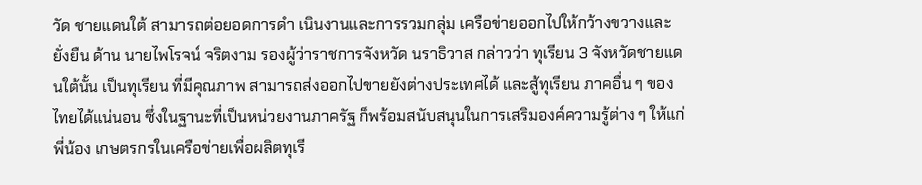วัด ชายแดนใต้ สามารถต่อยอดการดำ เนินงานและการรวมกลุ่ม เครือข่ายออกไปให้กว้างขวางและยั่งยืน ด้าน นายไพโรจน์ จริตงาม รองผู้ว่าราชการจังหวัด นราธิวาส กล่าวว่า ทุเรียน 3 จังหวัดชายแดนใต้นั้น เป็นทุเรียน ที่มีคุณภาพ สามารถส่งออกไปขายยังต่างประเทศได้ และสู้ทุเรียน ภาคอื่น ๆ ของไทยได้แน่นอน ซึ่งในฐานะที่เป็นหน่วยงานภาครัฐ ก็พร้อมสนับสนุนในการเสริมองค์ความรู้ต่าง ๆ ให้แก่พี่น้อง เกษตรกรในเครือข่ายเพื่อผลิตทุเรี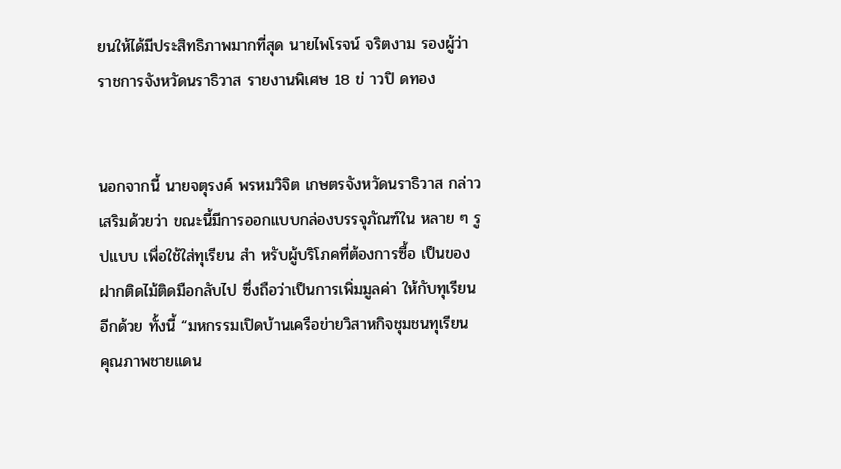ยนให้ได้มีประสิทธิภาพมากที่สุด นายไพโรจน์ จริตงาม รองผู้ว่าราชการจังหวัดนราธิวาส รายงานพิเศษ 18 ข่ าวปิ ดทอง


นอกจากนี้ นายจตุรงค์ พรหมวิจิต เกษตรจังหวัดนราธิวาส กล่าวเสริมด้วยว่า ขณะนี้มีการออกแบบกล่องบรรจุภัณฑ์ใน หลาย ๆ รูปแบบ เพื่อใช้ใส่ทุเรียน สำ หรับผู้บริโภคที่ต้องการซื้อ เป็นของฝากติดไม้ติดมือกลับไป ซึ่งถือว่าเป็นการเพิ่มมูลค่า ให้กับทุเรียนอีกด้วย ทั้งนี้ “มหกรรมเปิดบ้านเครือข่ายวิสาหกิจชุมชนทุเรียน คุณภาพชายแดน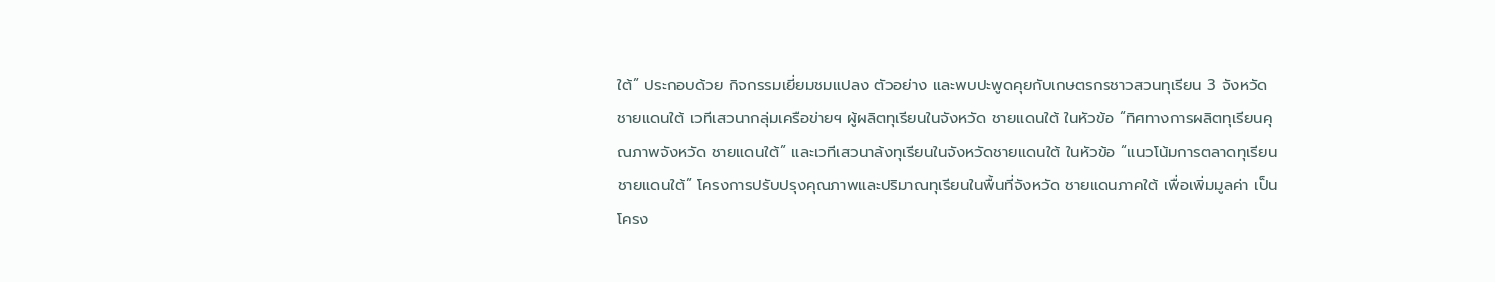ใต้” ประกอบด้วย กิจกรรมเยี่ยมชมแปลง ตัวอย่าง และพบปะพูดคุยกับเกษตรกรชาวสวนทุเรียน 3 จังหวัด ชายแดนใต้ เวทีเสวนากลุ่มเครือข่ายฯ ผู้ผลิตทุเรียนในจังหวัด ชายแดนใต้ ในหัวข้อ “ทิศทางการผลิตทุเรียนคุณภาพจังหวัด ชายแดนใต้” และเวทีเสวนาล้งทุเรียนในจังหวัดชายแดนใต้ ในหัวข้อ “แนวโน้มการตลาดทุเรียนชายแดนใต้” โครงการปรับปรุงคุณภาพและปริมาณทุเรียนในพื้นที่จังหวัด ชายแดนภาคใต้ เพื่อเพิ่มมูลค่า เป็นโครง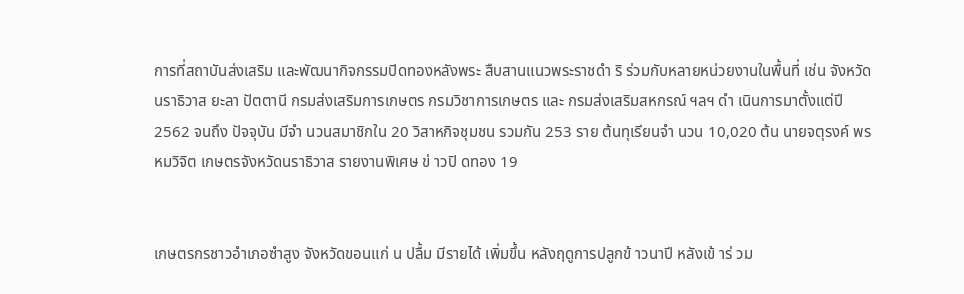การที่สถาบันส่งเสริม และพัฒนากิจกรรมปิดทองหลังพระ สืบสานแนวพระราชดำ ริ ร่วมกับหลายหน่วยงานในพื้นที่ เช่น จังหวัดนราธิวาส ยะลา ปัตตานี กรมส่งเสริมการเกษตร กรมวิชาการเกษตร และ กรมส่งเสริมสหกรณ์ ฯลฯ ดำ เนินการมาตั้งแต่ปี 2562 จนถึง ปัจจุบัน มีจำ นวนสมาชิกใน 20 วิสาหกิจชุมชน รวมกัน 253 ราย ต้นทุเรียนจำ นวน 10,020 ต้น นายจตุรงค์ พรหมวิจิต เกษตรจังหวัดนราธิวาส รายงานพิเศษ ข่ าวปิ ดทอง 19


เกษตรกรชาวอำเภอซำสูง จังหวัดขอนแก่ น ปลื้ม มีรายได้ เพิ่มขึ้น หลังฤดูการปลูกข้ าวนาปี หลังเข้ าร่ วม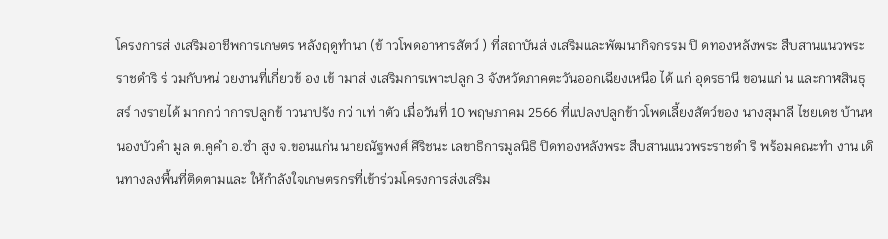โครงการส่ งเสริมอาชีพการเกษตร หลังฤดูทำนา (ข้ าวโพดอาหารสัตว์ ) ที่สถาบันส่ งเสริมและพัฒนากิจกรรม ปิ ดทองหลังพระ สืบสานแนวพระราชดำริ ร่ วมกับหน่ วยงานที่เกี่ยวข้ อง เข้ ามาส่ งเสริมการเพาะปลูก 3 จังหวัดภาคตะวันออกเฉียงเหนือ ได้ แก่ อุดรธานี ขอนแก่ น และกาฬสินธุ สร์ างรายได้ มากกว่ าการปลูกข้ าวนาปรัง กว่ าเท่ าตัว เมื่อวันที่ 10 พฤษภาคม 2566 ที่แปลงปลูกข้าวโพดเลี้ยงสัตว์ของ นางสุมาลี ไชยเดช บ้านหนองบัวคำ มูล ต.คูคำ อ.ซำ สูง จ.ขอนแก่น นายณัฐพงศ์ ศิริชนะ เลขาธิการมูลนิธิ ปิดทองหลังพระ สืบสานแนวพระราชดำ ริ พร้อมคณะทำ งาน เดินทางลงพื้นที่ติดตามและ ให้กำลังใจเกษตรกรที่เข้าร่วมโครงการส่งเสริม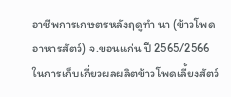อาชีพการเกษตรหลังฤดูทำ นา (ข้าวโพดอาหารสัตว์) จ.ขอนแก่น ปี 2565/2566 ในการเก็บเกี่ยวผลผลิตข้าวโพดเลี้ยงสัตว์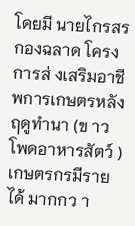โดยมี นายไกรสร กองฉลาด โครงการส่ งเสริมอาชีพการเกษตรหลังฤดูทำนา (ข าวโพดอาหารสัตว์ ) เกษตรกรมีรายได้ มากกว า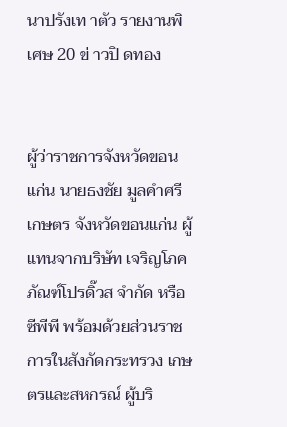นาปรังเท าตัว รายงานพิเศษ 20 ข่ าวปิ ดทอง


ผู้ว่าราชการจังหวัดขอนแก่น นายธงชัย มูลคำศรี เกษตร จังหวัดขอนแก่น ผู้แทนจากบริษัท เจริญโภคภัณฑ์โปรดิ๊วส จำกัด หรือ ซีพีพี พร้อมด้วยส่วนราชการในสังกัดกระทรวง เกษตรและสหกรณ์ ผู้บริ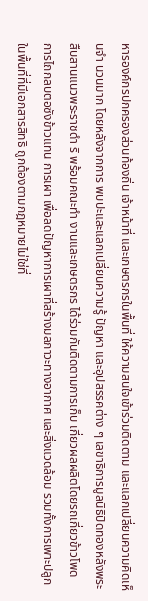หารองค์กรปกครองส่วนท้องถิ่น เจ้าหน้าที่ และเกษตรกรในพื้นที่ ให้ความสนใจเข้าร่วมติดตาม และแลกเปลี่ยนความคิดเห็นจำ นวนมาก โดยหลังจากการ พบปะและแลกเปลี่ยนความรู้ ปัญหา และอุปสรรคต่าง ๆ เลขาธิการมูลนิธิปิดทองหลังพระ สืบสานแนวพระราชดำ ริ พร้อมคณะทำ งานและเกษตรกร ได้ร่วมกันติดตามการเก็บ เกี่ยวผลผลิตโดยรถเกี่ยวข้าวโพด การไถกลบตอซังข้าวแทน การเผา เพื่อลดปัญหาการเผาที่สร้างมลภาวะทางอากาศ และสิ่งแวดล้อม รวมทั้งการเพาะปลูกในพื้นที่ที่มีเอกสารสิทธิ ถูกต้องตามกฎหมายไม่ใช่ที่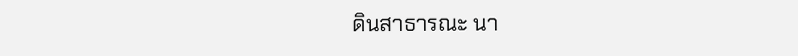ดินสาธารณะ นา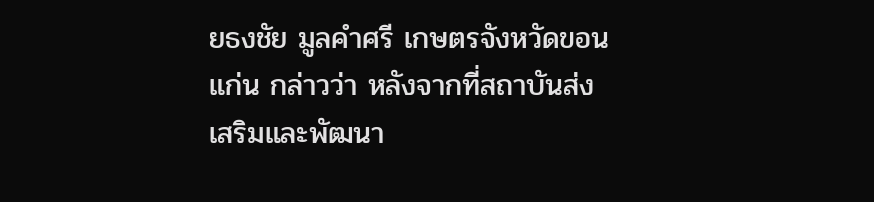ยธงชัย มูลคำศรี เกษตรจังหวัดขอนแก่น กล่าวว่า หลังจากที่สถาบันส่งเสริมและพัฒนา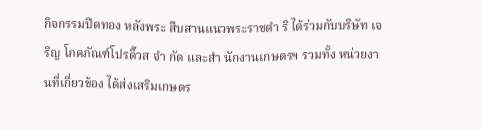กิจกรรมปิดทอง หลังพระ สืบสานแนวพระราชดำ ริ ได้ร่วมกับบริษัท เจริญ โภคภัณฑ์โปรดิ๊วส จำ กัด และสำ นักงานเกษตรฯ รวมทั้ง หน่วยงานที่เกี่ยวข้อง ได้ส่งเสริมเกษตร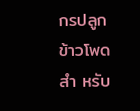กรปลูกข้าวโพด สำ หรับ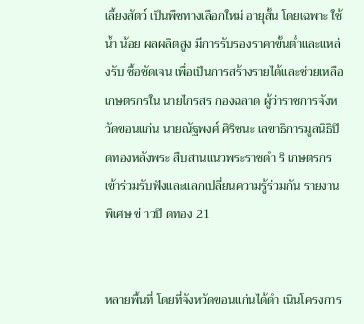เลี้ยงสัตว์ เป็นพืชทางเลือกใหม่ อายุสั้น โดยเฉพาะ ใช้น้ำ น้อย ผลผลิตสูง มีการรับรองราคาขั้นต่ำและแหล่งรับ ซื้อชัดเจน เพื่อเป็นการสร้างรายได้และช่วยเหลือเกษตรกรใน นายไกรสร กองฉลาด ผู้ว่าราชการจังหวัดขอนแก่น นายณัฐพงศ์ ศิริชนะ เลขาธิการมูลนิธิปิดทองหลังพระ สืบสานแนวพระราชดำ ริ เกษตรกรเข้าร่วมรับฟังและแลกเปลี่ยนความรู้ร่วมกัน รายงานพิเศษ ข่ าวปิ ดทอง 21


หลายพื้นที่ โดยที่จังหวัดขอนแก่นได้ดำ เนินโครงการ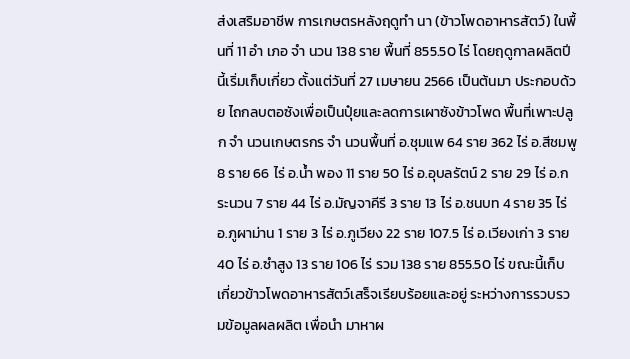ส่งเสริมอาชีพ การเกษตรหลังฤดูทำ นา (ข้าวโพดอาหารสัตว์) ในพื้นที่ 11 อำ เภอ จำ นวน 138 ราย พื้นที่ 855.50 ไร่ โดยฤดูกาลผลิตปีนี้เริ่มเก็บเกี่ยว ตั้งแต่วันที่ 27 เมษายน 2566 เป็นต้นมา ประกอบด้วย ไถกลบตอซังเพื่อเป็นปุ๋ยและลดการเผาซังข้าวโพด พื้นที่เพาะปลูก จำ นวนเกษตรกร จำ นวนพื้นที่ อ.ชุมแพ 64 ราย 362 ไร่ อ.สีชมพู 8 ราย 66 ไร่ อ.น้ำ พอง 11 ราย 50 ไร่ อ.อุบลรัตน์ 2 ราย 29 ไร่ อ.กระนวน 7 ราย 44 ไร่ อ.มัญจาคีรี 3 ราย 13 ไร่ อ.ชนบท 4 ราย 35 ไร่ อ.ภูผาม่าน 1 ราย 3 ไร่ อ.ภูเวียง 22 ราย 107.5 ไร่ อ.เวียงเก่า 3 ราย 40 ไร่ อ.ซำสูง 13 ราย 106 ไร่ รวม 138 ราย 855.50 ไร่ ขณะนี้เก็บเกี่ยวข้าวโพดอาหารสัตว์เสร็จเรียบร้อยและอยู่ ระหว่างการรวบรวมข้อมูลผลผลิต เพื่อนำ มาหาผ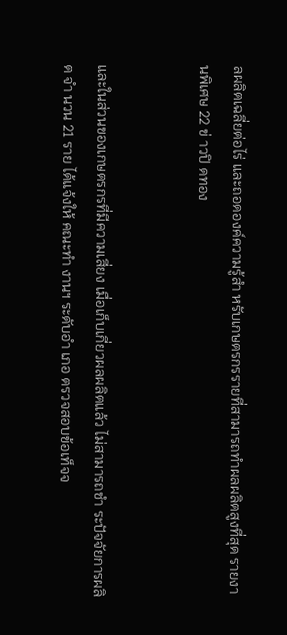ลผลิตเฉลี่ยต่อไร่ และถอดองค์ความรู้สำ หรับเกษตรกรรายที่สามารถทำผลผลิตสูงที่สุด รายงานพิเศษ 22 ข่ าวปิ ดทอง


และในส่วนของเกษตรกรที่มีความเสี่ยง เมื่อเก็บเกี่ยวผลผลิตแล้ว ไม่สามารถชำ ระปัจจัยการผลิต จำ นวน 21 ราย ได้แจ้งให้ คณะทำ งานฯ ระดับอำ เภอ ตรวจสอบข้อเท็จจ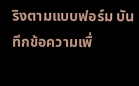ริงตามแบบฟอร์ม บันทึกข้อความเพื่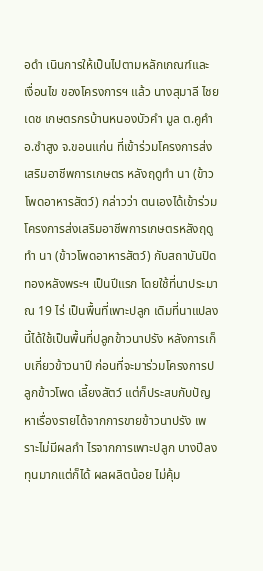อดำ เนินการให้เป็นไปตามหลักเกณฑ์และเงื่อนไข ของโครงการฯ แล้ว นางสุมาลี ไชยเดช เกษตรกรบ้านหนองบัวคำ มูล ต.คูคำ อ.ซำสูง จ.ขอนแก่น ที่เข้าร่วมโครงการส่งเสริมอาชีพการเกษตร หลังฤดูทำ นา (ข้าวโพดอาหารสัตว์) กล่าวว่า ตนเองได้เข้าร่วม โครงการส่งเสริมอาชีพการเกษตรหลังฤดูทำ นา (ข้าวโพดอาหารสัตว์) กับสถาบันปิดทองหลังพระฯ เป็นปีแรก โดยใช้ที่นาประมาณ 19 ไร่ เป็นพื้นที่เพาะปลูก เดิมที่นาแปลงนี้ได้ใช้เป็นพื้นที่ปลูกข้าวนาปรัง หลังการเก็บเกี่ยวข้าวนาปี ก่อนที่จะมาร่วมโครงการปลูกข้าวโพด เลี้ยงสัตว์ แต่ก็ประสบกับปัญหาเรื่องรายได้จากการขายข้าวนาปรัง เพราะไม่มีผลกำ ไรจากการเพาะปลูก บางปีลงทุนมากแต่ก็ได้ ผลผลิตน้อย ไม่คุ้ม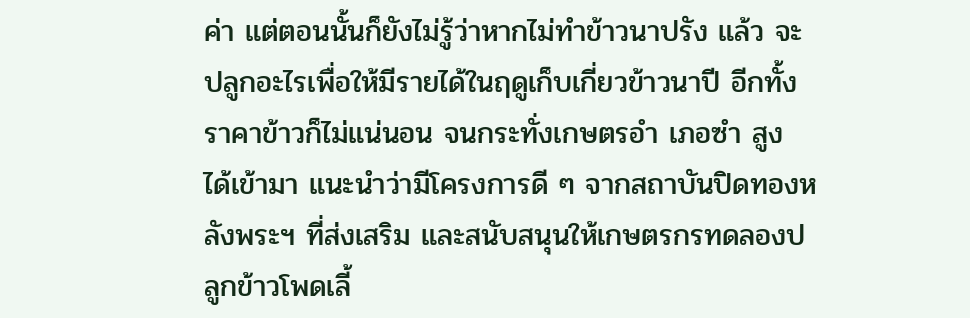ค่า แต่ตอนนั้นก็ยังไม่รู้ว่าหากไม่ทำข้าวนาปรัง แล้ว จะปลูกอะไรเพื่อให้มีรายได้ในฤดูเก็บเกี่ยวข้าวนาปี อีกทั้ง ราคาข้าวก็ไม่แน่นอน จนกระทั่งเกษตรอำ เภอซำ สูง ได้เข้ามา แนะนำว่ามีโครงการดี ๆ จากสถาบันปิดทองหลังพระฯ ที่ส่งเสริม และสนับสนุนให้เกษตรกรทดลองปลูกข้าวโพดเลี้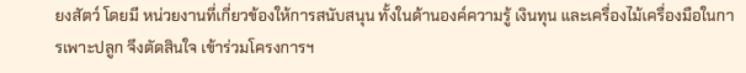ยงสัตว์ โดยมี หน่วยงานที่เกี่ยวข้องให้การสนับสนุน ทั้งในด้านองค์ความรู้ เงินทุน และเครื่องไม้เครื่องมือในการเพาะปลูก จึงตัดสินใจ เข้าร่วมโครงการฯ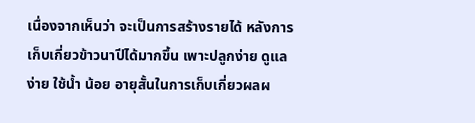เนื่องจากเห็นว่า จะเป็นการสร้างรายได้ หลังการเก็บเกี่ยวข้าวนาปีได้มากขึ้น เพาะปลูกง่าย ดูแลง่าย ใช้น้ำ น้อย อายุสั้นในการเก็บเกี่ยวผลผ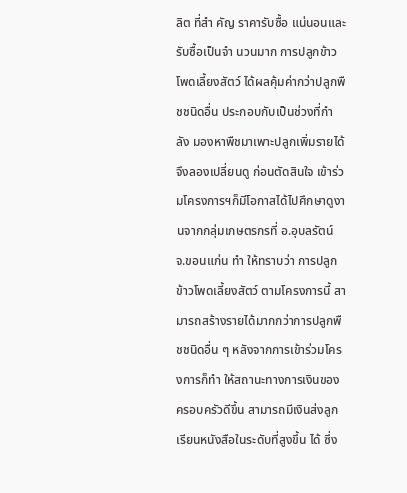ลิต ที่สำ คัญ ราคารับซื้อ แน่นอนและรับซื้อเป็นจำ นวนมาก การปลูกข้าวโพดเลี้ยงสัตว์ ได้ผลคุ้มค่ากว่าปลูกพืชชนิดอื่น ประกอบกับเป็นช่วงที่กำ ลัง มองหาพืชมาเพาะปลูกเพิ่มรายได้ จึงลองเปลี่ยนดู ก่อนตัดสินใจ เข้าร่วมโครงการฯก็มีโอกาสได้ไปศึกษาดูงานจากกลุ่มเกษตรกรที่ อ.อุบลรัตน์ จ.ขอนแก่น ทำ ให้ทราบว่า การปลูกข้าวโพดเลี้ยงสัตว์ ตามโครงการนี้ สามารถสร้างรายได้มากกว่าการปลูกพืชชนิดอื่น ๆ หลังจากการเข้าร่วมโครงการก็ทำ ให้สถานะทางการเงินของ ครอบครัวดีขึ้น สามารถมีเงินส่งลูกเรียนหนังสือในระดับที่สูงขึ้น ได้ ซึ่ง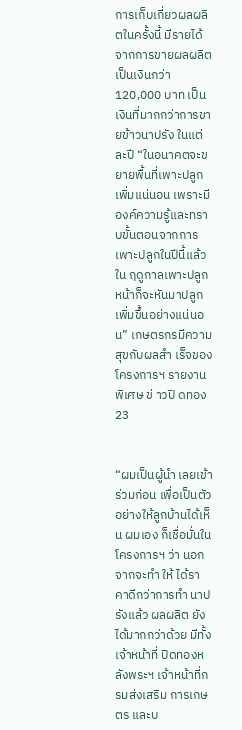การเก็บเกี่ยวผลผลิตในครั้งนี้ มีรายได้จากการขายผลผลิต เป็นเงินกว่า 120,000 บาท เป็นเงินที่มากกว่าการขายข้าวนาปรัง ในแต่ละปี “ในอนาคตจะขยายพื้นที่เพาะปลูกเพิ่มแน่นอน เพราะมี องค์ความรู้และทราบขั้นตอนจากการเพาะปลูกในปีนี้แล้ว ใน ฤดูกาลเพาะปลูกหน้าก็จะหันมาปลูกเพิ่มขึ้นอย่างแน่นอน” เกษตรกรมีความสุขกับผลสำ เร็จของโครงการฯ รายงานพิเศษ ข่ าวปิ ดทอง 23


“ผมเป็นผู้นำ เลยเข้าร่วมก่อน เพื่อเป็นตัวอย่างให้ลูกบ้านได้เห็น ผมเอง ก็เชื่อมั่นในโครงการฯ ว่า นอกจากจะทำ ให้ ได้ราคาดีกว่าการทำ นาปรังแล้ว ผลผลิต ยังได้มากกว่าด้วย มีทั้งเจ้าหน้าที่ ปิดทองหลังพระฯ เจ้าหน้าที่กรมส่งเสริม การเกษตร และบ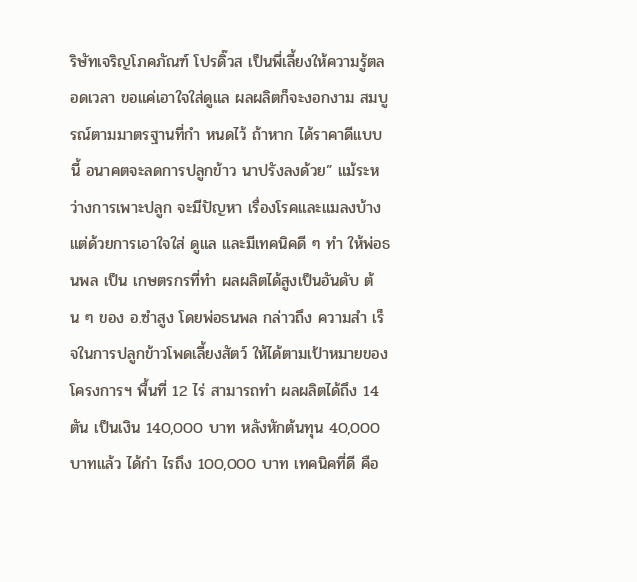ริษัทเจริญโภคภัณฑ์ โปรดิ๊วส เป็นพี่เลี้ยงให้ความรู้ตลอดเวลา ขอแค่เอาใจใส่ดูแล ผลผลิตก็จะงอกงาม สมบูรณ์ตามมาตรฐานที่กำ หนดไว้ ถ้าหาก ได้ราคาดีแบบนี้ อนาคตจะลดการปลูกข้าว นาปรังลงด้วย” แม้ระหว่างการเพาะปลูก จะมีปัญหา เรื่องโรคและแมลงบ้าง แต่ด้วยการเอาใจใส่ ดูแล และมีเทคนิคดี ๆ ทำ ให้พ่อธนพล เป็น เกษตรกรที่ทำ ผลผลิตได้สูงเป็นอันดับ ต้น ๆ ของ อ.ซำสูง โดยพ่อธนพล กล่าวถึง ความสำ เร็จในการปลูกข้าวโพดเลี้ยงสัตว์ ให้ได้ตามเป้าหมายของโครงการฯ พื้นที่ 12 ไร่ สามารถทำ ผลผลิตได้ถึง 14 ตัน เป็นเงิน 140,000 บาท หลังหักต้นทุน 40,000 บาทแล้ว ได้กำ ไรถึง 100,000 บาท เทคนิคที่ดี คือ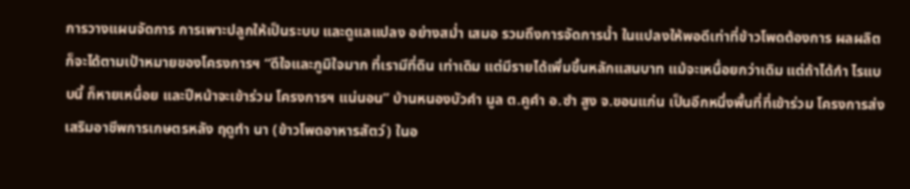การวางแผนจัดการ การเพาะปลูกให้เป็นระบบ และดูแลแปลง อย่างสม่ำ เสมอ รวมถึงการจัดการน้ำ ในแปลงให้พอดีเท่าที่ข้าวโพดต้องการ ผลผลิตก็จะได้ตามเป้าหมายของโครงการฯ “ดีใจและภูมิใจมาก ที่เรามีที่ดิน เท่าเดิม แต่มีรายได้เพิ่มขึ้นหลักแสนบาท แม้จะเหนื่อยกว่าเดิม แต่ถ้าได้กำ ไรแบบนี้ ก็หายเหนื่อย และปีหน้าจะเข้าร่วม โครงการฯ แน่นอน” บ้านหนองบัวคำ มูล ต.คูคำ อ.ซำ สูง จ.ขอนแก่น เป็นอีกหนึ่งพื้นที่ที่เข้าร่วม โครงการส่งเสริมอาชีพการเกษตรหลัง ฤดูทำ นา (ข้าวโพดอาหารสัตว์) ในอ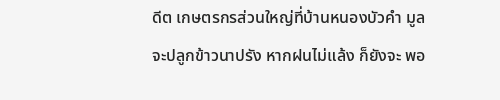ดีต เกษตรกรส่วนใหญ่ที่บ้านหนองบัวคำ มูล จะปลูกข้าวนาปรัง หากฝนไม่แล้ง ก็ยังจะ พอ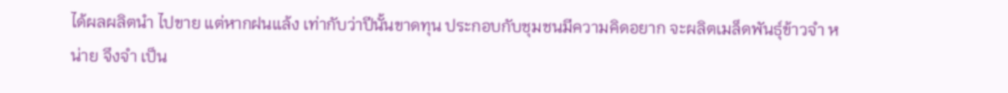ได้ผลผลิตนำ ไปขาย แต่หากฝนแล้ง เท่ากับว่าปีนั้นขาดทุน ประกอบกับชุมชนมีความคิดอยาก จะผลิตเมล็ดพันธุ์ข้าวจำ หน่าย จึงจำ เป็น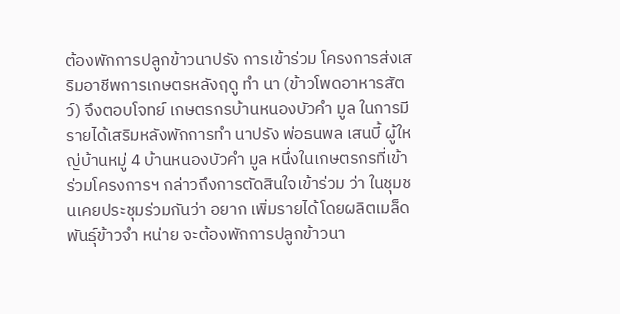ต้องพักการปลูกข้าวนาปรัง การเข้าร่วม โครงการส่งเสริมอาชีพการเกษตรหลังฤดู ทำ นา (ข้าวโพดอาหารสัตว์) จึงตอบโจทย์ เกษตรกรบ้านหนองบัวคำ มูล ในการมี รายได้เสริมหลังพักการทำ นาปรัง พ่อธนพล เสนบี้ ผู้ใหญ่บ้านหมู่ 4 บ้านหนองบัวคำ มูล หนึ่งในเกษตรกรที่เข้า ร่วมโครงการฯ กล่าวถึงการตัดสินใจเข้าร่วม ว่า ในชุมชนเคยประชุมร่วมกันว่า อยาก เพิ่มรายได้โดยผลิตเมล็ดพันธุ์ข้าวจำ หน่าย จะต้องพักการปลูกข้าวนา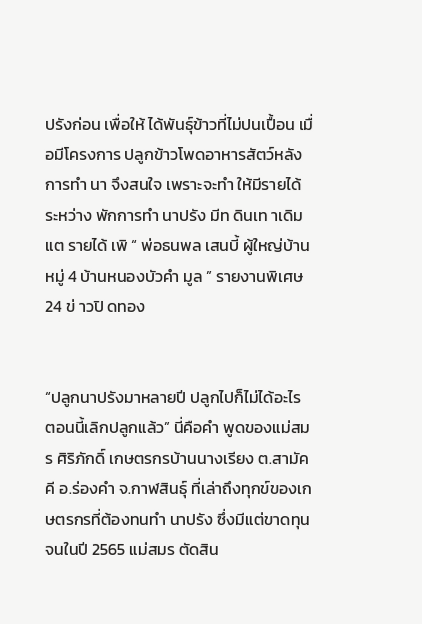ปรังก่อน เพื่อให้ ได้พันธุ์ข้าวที่ไม่ปนเปื้อน เมื่อมีโครงการ ปลูกข้าวโพดอาหารสัตว์หลังการทำ นา จึงสนใจ เพราะจะทำ ให้มีรายได้ระหว่าง พักการทำ นาปรัง มีท ดินเท าเดิม แต รายได้ เพิ “ พ่อธนพล เสนบี้ ผู้ใหญ่บ้านหมู่ 4 บ้านหนองบัวคำ มูล ” รายงานพิเศษ 24 ข่ าวปิ ดทอง


“ปลูกนาปรังมาหลายปี ปลูกไปก็ไม่ได้อะไร ตอนนี้เลิกปลูกแล้ว” นี่คือคำ พูดของแม่สมร ศิริภักดิ์ เกษตรกรบ้านนางเรียง ต.สามัคคี อ.ร่องคำ จ.กาฬสินธุ์ ที่เล่าถึงทุกข์ของเกษตรกรที่ต้องทนทำ นาปรัง ซึ่งมีแต่ขาดทุน จนในปี 2565 แม่สมร ตัดสิน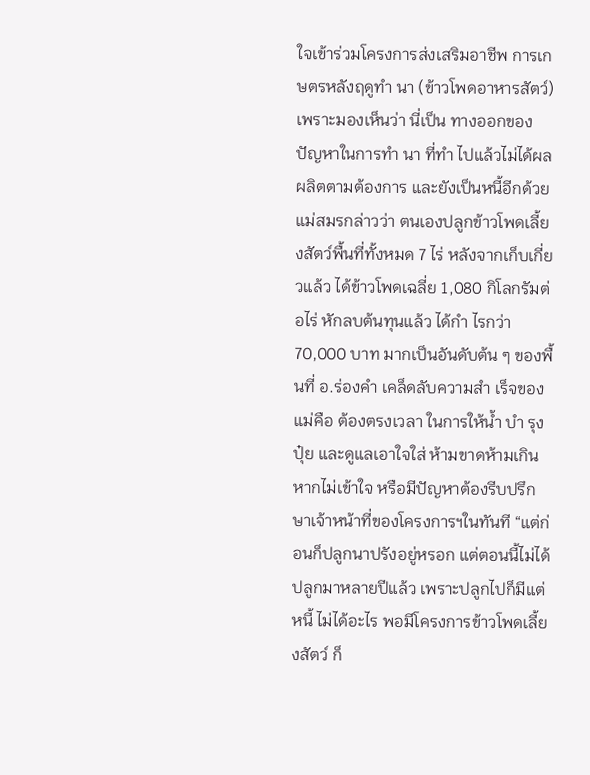ใจเข้าร่วมโครงการส่งเสริมอาชีพ การเกษตรหลังฤดูทำ นา (ข้าวโพดอาหารสัตว์) เพราะมองเห็นว่า นี่เป็น ทางออกของปัญหาในการทำ นา ที่ทำ ไปแล้วไม่ได้ผลผลิตตามต้องการ และยังเป็นหนี้อีกด้วย แม่สมรกล่าวว่า ตนเองปลูกข้าวโพดเลี้ยงสัตว์พื้นที่ทั้งหมด 7 ไร่ หลังจากเก็บเกี่ยวแล้ว ได้ข้าวโพดเฉลี่ย 1,080 กิโลกรัมต่อไร่ หักลบต้นทุนแล้ว ได้กำ ไรกว่า 70,000 บาท มากเป็นอันดับต้น ๆ ของพื้นที่ อ.ร่องคำ เคล็ดลับความสำ เร็จของแม่คือ ต้องตรงเวลา ในการให้น้ำ บำ รุงปุ๋ย และดูแลเอาใจใส่ ห้ามขาดห้ามเกิน หากไม่เข้าใจ หรือมีปัญหาต้องรีบปรึกษาเจ้าหน้าที่ของโครงการฯในทันที “แต่ก่อนก็ปลูกนาปรังอยู่หรอก แต่ตอนนี้ไม่ได้ปลูกมาหลายปีแล้ว เพราะปลูกไปก็มีแต่หนี้ ไม่ได้อะไร พอมีโครงการข้าวโพดเลี้ยงสัตว์ ก็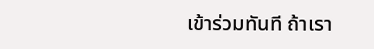เข้าร่วมทันที ถ้าเรา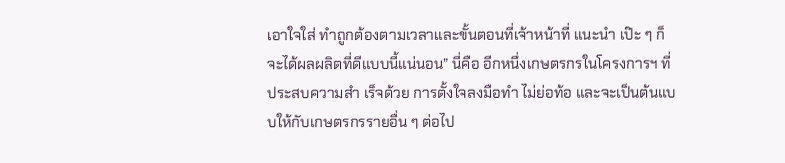เอาใจใส่ ทำถูกต้องตามเวลาและขั้นตอนที่เจ้าหน้าที่ แนะนำ เป๊ะ ๆ ก็จะได้ผลผลิตที่ดีแบบนี้แน่นอน” นี่คือ อีกหนึ่งเกษตรกรในโครงการฯ ที่ประสบความสำ เร็จด้วย การตั้งใจลงมือทำ ไม่ย่อท้อ และจะเป็นต้นแบบให้กับเกษตรกรรายอื่น ๆ ต่อไป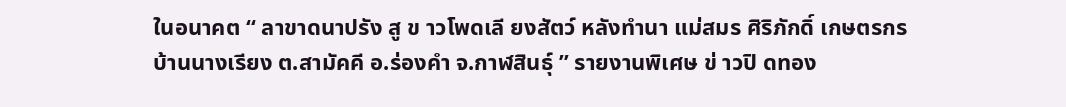ในอนาคต “ ลาขาดนาปรัง สู ข าวโพดเลี ยงสัตว์ หลังทำนา แม่สมร ศิริภักดิ์ เกษตรกรบ้านนางเรียง ต.สามัคคี อ.ร่องคำ จ.กาฬสินธุ์ ” รายงานพิเศษ ข่ าวปิ ดทอง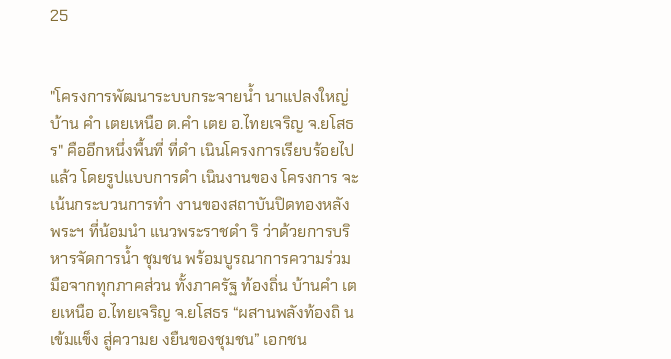25


"โครงการพัฒนาระบบกระจายน้ำ นาแปลงใหญ่ บ้าน คำ เตยเหนือ ต.คำ เตย อ.ไทยเจริญ จ.ยโสธร" คืออีกหนึ่งพื้นที่ ที่ดำ เนินโครงการเรียบร้อยไปแล้ว โดยรูปแบบการดำ เนินงานของ โครงการ จะเน้นกระบวนการทำ งานของสถาบันปิดทองหลังพระฯ ที่น้อมนำ แนวพระราชดำ ริ ว่าด้วยการบริหารจัดการน้ำ ชุมชน พร้อมบูรณาการความร่วมมือจากทุกภาคส่วน ทั้งภาครัฐ ท้องถิ่น บ้านคำ เตยเหนือ อ.ไทยเจริญ จ.ยโสธร “ผสานพลังท้องถิ นเข้มแข็ง สู่ความย งยืนของชุมชน” เอกชน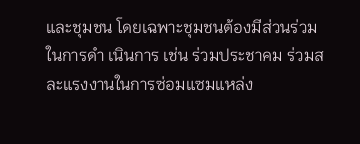และชุมชน โดยเฉพาะชุมชนต้องมีส่วนร่วมในการดำ เนินการ เช่น ร่วมประชาคม ร่วมสละแรงงานในการซ่อมแซมแหล่ง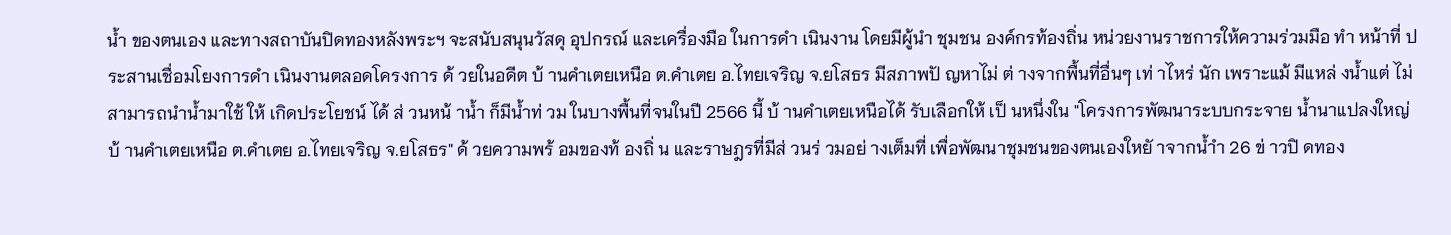น้ำ ของตนเอง และทางสถาบันปิดทองหลังพระฯ จะสนับสนุนวัสดุ อุปกรณ์ และเครื่องมือ ในการดำ เนินงาน โดยมีผู้นำ ชุมชน องค์กรท้องถิ่น หน่วยงานราชการให้ความร่วมมือ ทำ หน้าที่ ประสานเชื่อมโยงการดำ เนินงานตลอดโครงการ ด้ วยในอดีต บ้ านคำเตยเหนือ ต.คำเตย อ.ไทยเจริญ จ.ยโสธร มีสภาพปั ญหาไม่ ต่ างจากพื้นที่อื่นๆ เท่ าไหร่ นัก เพราะแม้ มีแหล่ งน้ำแต่ ไม่ สามารถนำน้ำมาใช้ ให้ เกิดประโยชน์ ได้ ส่ วนหน้ าน้ำ ก็มีน้ำท่ วม ในบางพื้นที่จนในปี 2566 นี้ บ้ านคำเตยเหนือได้ รับเลือกให้ เป็ นหนึ่งใน "โครงการพัฒนาระบบกระจาย น้ำนาแปลงใหญ่ บ้ านคำเตยเหนือ ต.คำเตย อ.ไทยเจริญ จ.ยโสธร" ด้ วยความพร้ อมของท้ องถิ่ น และราษฎรที่มีส่ วนร่ วมอย่ างเต็มที่ เพื่อพัฒนาชุมชนของตนเองใหยั าจากน้ำำ 26 ข่ าวปิ ดทอง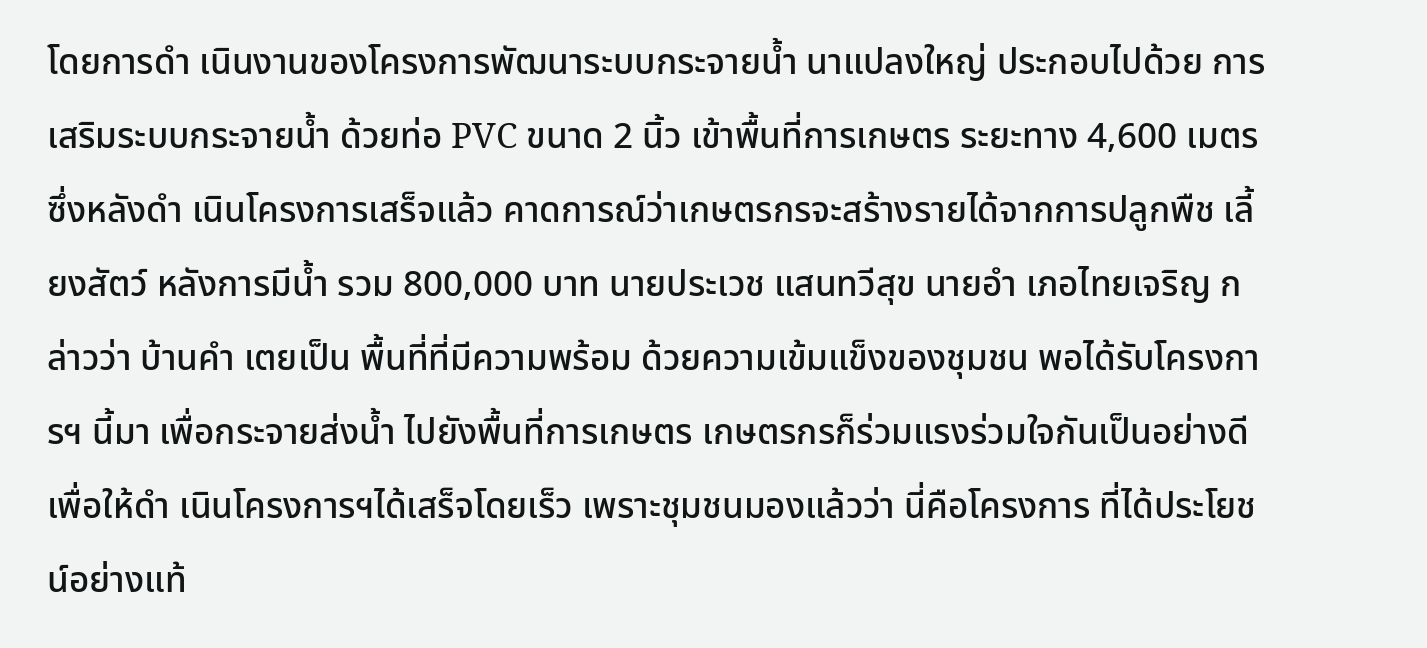โดยการดำ เนินงานของโครงการพัฒนาระบบกระจายน้ำ นาแปลงใหญ่ ประกอบไปด้วย การเสริมระบบกระจายน้ำ ด้วยท่อ PVC ขนาด 2 นิ้ว เข้าพื้นที่การเกษตร ระยะทาง 4,600 เมตร ซึ่งหลังดำ เนินโครงการเสร็จแล้ว คาดการณ์ว่าเกษตรกรจะสร้างรายได้จากการปลูกพืช เลี้ยงสัตว์ หลังการมีน้ำ รวม 800,000 บาท นายประเวช แสนทวีสุข นายอำ เภอไทยเจริญ กล่าวว่า บ้านคำ เตยเป็น พื้นที่ที่มีความพร้อม ด้วยความเข้มแข็งของชุมชน พอได้รับโครงการฯ นี้มา เพื่อกระจายส่งน้ำ ไปยังพื้นที่การเกษตร เกษตรกรก็ร่วมแรงร่วมใจกันเป็นอย่างดี เพื่อให้ดำ เนินโครงการฯได้เสร็จโดยเร็ว เพราะชุมชนมองแล้วว่า นี่คือโครงการ ที่ได้ประโยชน์อย่างแท้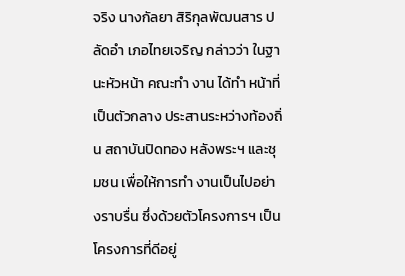จริง นางกัลยา สิริกุลพัฒนสาร ปลัดอำ เภอไทยเจริญ กล่าวว่า ในฐานะหัวหน้า คณะทำ งาน ได้ทำ หน้าที่เป็นตัวกลาง ประสานระหว่างท้องถิ่น สถาบันปิดทอง หลังพระฯ และชุมชน เพื่อให้การทำ งานเป็นไปอย่างราบรื่น ซึ่งด้วยตัวโครงการฯ เป็นโครงการที่ดีอยู่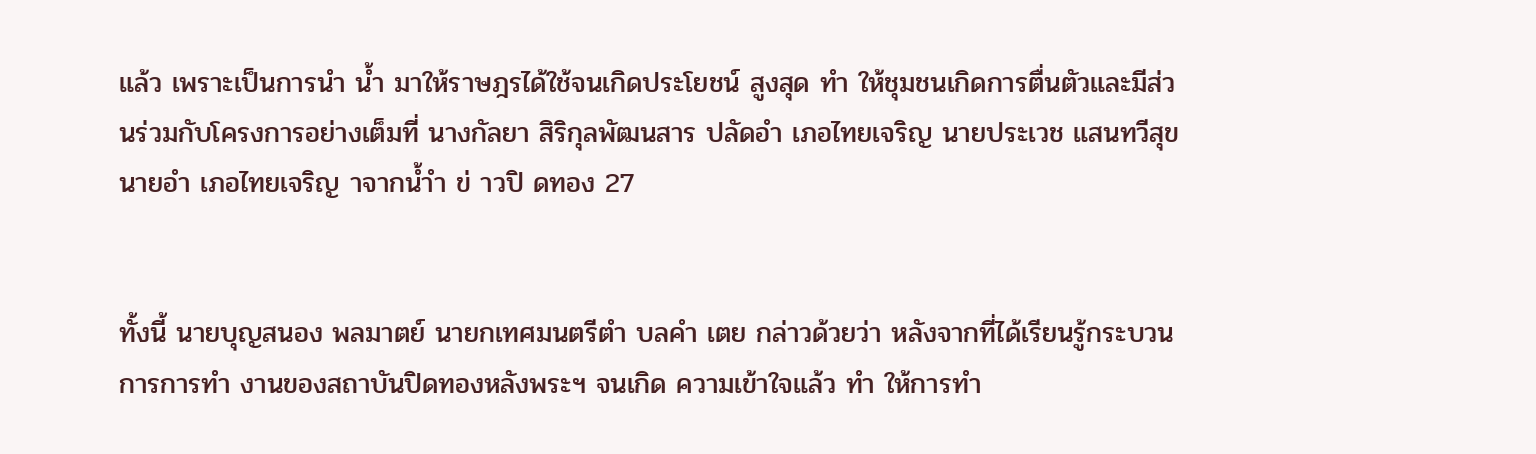แล้ว เพราะเป็นการนำ น้ำ มาให้ราษฎรได้ใช้จนเกิดประโยชน์ สูงสุด ทำ ให้ชุมชนเกิดการตื่นตัวและมีส่วนร่วมกับโครงการอย่างเต็มที่ นางกัลยา สิริกุลพัฒนสาร ปลัดอำ เภอไทยเจริญ นายประเวช แสนทวีสุข นายอำ เภอไทยเจริญ าจากน้ำำ ข่ าวปิ ดทอง 27


ทั้งนี้ นายบุญสนอง พลมาตย์ นายกเทศมนตรีตำ บลคำ เตย กล่าวด้วยว่า หลังจากที่ได้เรียนรู้กระบวนการการทำ งานของสถาบันปิดทองหลังพระฯ จนเกิด ความเข้าใจแล้ว ทำ ให้การทำ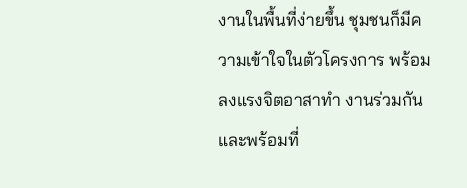งานในพื้นที่ง่ายขึ้น ชุมชนก็มีความเข้าใจในตัวโครงการ พร้อมลงแรงจิตอาสาทำ งานร่วมกัน และพร้อมที่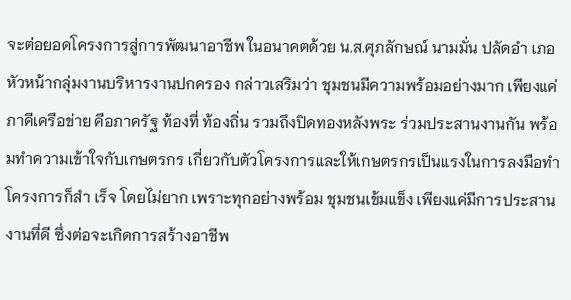จะต่อยอดโครงการสู่การพัฒนาอาชีพ ในอนาคตด้วย น.ส.ศุภลักษณ์ นามมั่น ปลัดอำ เภอหัวหน้ากลุ่มงานบริหารงานปกครอง กล่าวเสริมว่า ชุมชนมีความพร้อมอย่างมาก เพียงแค่ภาคีเครือข่าย คือภาครัฐ ท้องที่ ท้องถิ่น รวมถึงปิดทองหลังพระ ร่วมประสานงานกัน พร้อมทำความเข้าใจกับเกษตรกร เกี่ยวกับตัวโครงการและให้เกษตรกรเป็นแรงในการลงมือทำ โครงการก็สำ เร็จ โดยไม่ยาก เพราะทุกอย่างพร้อม ชุมชนเข้มแข็ง เพียงแค่มีการประสานงานที่ดี ซึ่งต่อจะเกิดการสร้างอาชีพ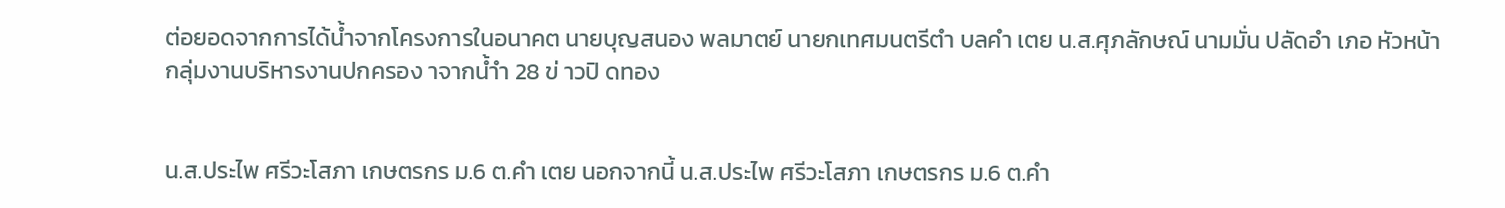ต่อยอดจากการได้น้ำจากโครงการในอนาคต นายบุญสนอง พลมาตย์ นายกเทศมนตรีตำ บลคำ เตย น.ส.ศุภลักษณ์ นามมั่น ปลัดอำ เภอ หัวหน้ากลุ่มงานบริหารงานปกครอง าจากน้ำำ 28 ข่ าวปิ ดทอง


น.ส.ประไพ ศรีวะโสภา เกษตรกร ม.6 ต.คำ เตย นอกจากนี้ น.ส.ประไพ ศรีวะโสภา เกษตรกร ม.6 ต.คำ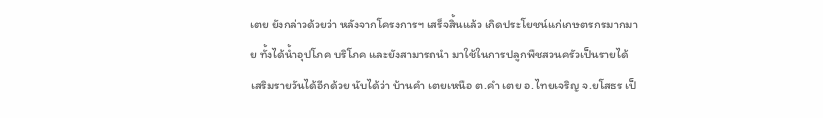เตย ยังกล่าวด้วยว่า หลังจากโครงการฯ เสร็จสิ้นแล้ว เกิดประโยชน์แก่เกษตรกรมากมาย ทั้งได้น้ำอุปโภค บริโภค และยังสามารถนำ มาใช้ในการปลูกพืชสวนครัวเป็นรายได้เสริมรายวันได้อีกด้วย นับได้ว่า บ้านคำ เตยเหนือ ต.คำ เตย อ.ไทยเจริญ จ.ยโสธร เป็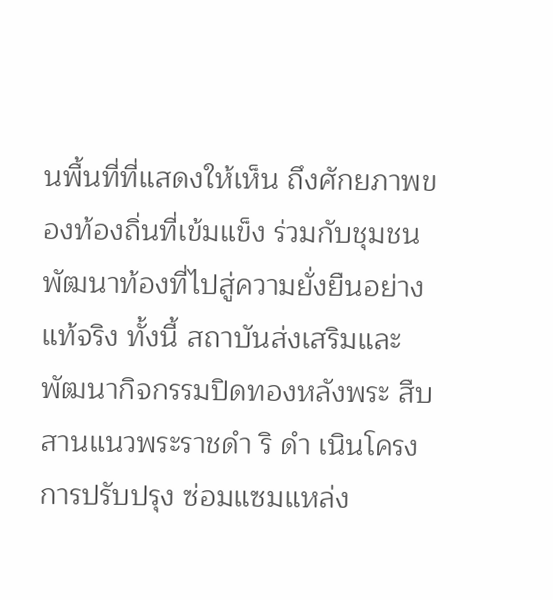นพื้นที่ที่แสดงให้เห็น ถึงศักยภาพของท้องถิ่นที่เข้มแข็ง ร่วมกับชุมชนพัฒนาท้องที่ไปสู่ความยั่งยืนอย่างแท้จริง ทั้งนี้ สถาบันส่งเสริมและพัฒนากิจกรรมปิดทองหลังพระ สืบสานแนวพระราชดำ ริ ดำ เนินโครงการปรับปรุง ซ่อมแซมแหล่ง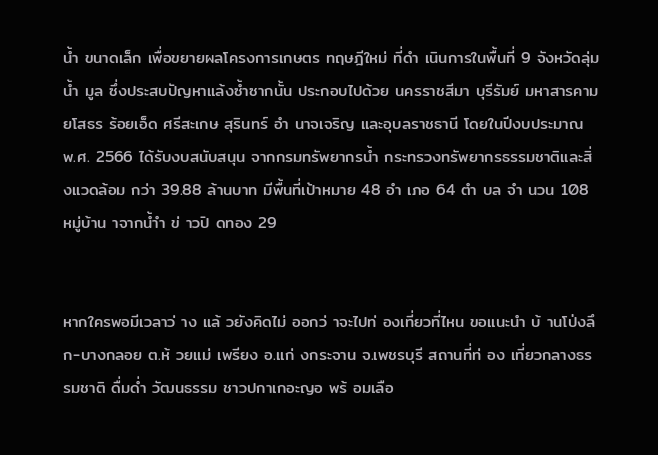น้ำ ขนาดเล็ก เพื่อขยายผลโครงการเกษตร ทฤษฎีใหม่ ที่ดำ เนินการในพื้นที่ 9 จังหวัดลุ่มน้ำ มูล ซึ่งประสบปัญหาแล้งซ้ำซากนั้น ประกอบไปด้วย นครราชสีมา บุรีรัมย์ มหาสารคาม ยโสธร ร้อยเอ็ด ศรีสะเกษ สุรินทร์ อำ นาจเจริญ และอุบลราชธานี โดยในปีงบประมาณ พ.ศ. 2566 ได้รับงบสนับสนุน จากกรมทรัพยากรน้ำ กระทรวงทรัพยากรธรรมชาติและสิ่งแวดล้อม กว่า 39.88 ล้านบาท มีพื้นที่เป้าหมาย 48 อำ เภอ 64 ตำ บล จำ นวน 108 หมู่บ้าน าจากน้ำำ ข่ าวปิ ดทอง 29


หากใครพอมีเวลาว่ าง แล้ วยังคิดไม่ ออกว่ าจะไปท่ องเที่ยวที่ไหน ขอแนะนำ บ้ านโป่งลึก-บางกลอย ต.ห้ วยแม่ เพรียง อ.แก่ งกระจาน จ.เพชรบุรี สถานที่ท่ อง เที่ยวกลางธรรมชาติ ดื่มด่ำ วัฒนธรรม ชาวปกาเกอะญอ พร้ อมเลือ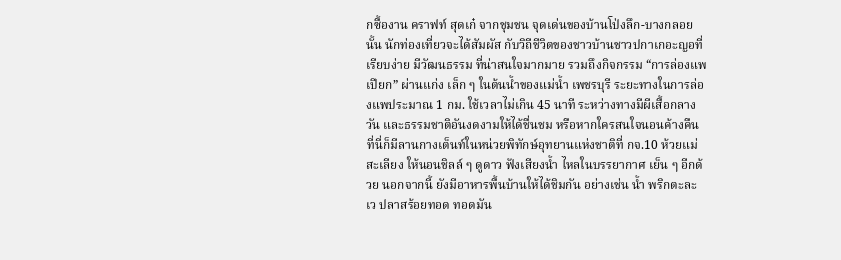กซื้องาน คราฟท์ สุดเก๋ จากชุมชน จุดเด่นของบ้านโป่งลึก-บางกลอย นั้น นักท่องเที่ยวจะได้สัมผัส กับวิถีชีวิตของชาวบ้านชาวปกาเกอะญอที่เรียบง่าย มีวัฒนธรรม ที่น่าสนใจมากมาย รวมถึงกิจกรรม “การล่องแพเปียก” ผ่านแก่ง เล็ก ๆ ในต้นน้ำของแม่น้ำ เพชรบุรี ระยะทางในการล่องแพประมาณ 1 กม. ใช้เวลาไม่เกิน 45 นาที ระหว่างทางมีผีเสื้อกลางวัน และธรรมชาติอันงดงามให้ได้ชื่นชม หรือหากใครสนใจนอนค้างคืน ที่นี่ก็มีลานกางเต็นท์ในหน่วยพิทักษ์อุทยานแห่งชาติที่ กจ.10 ห้วยแม่สะเลียง ให้นอนชิลล์ ๆ ดูดาว ฟังเสียงน้ำ ไหลในบรรยากาศ เย็น ๆ อีกด้วย นอกจากนี้ ยังมีอาหารพื้นบ้านให้ได้ชิมกัน อย่างเช่น น้ำ พริกตะละเว ปลาสร้อยทอด ทอดมัน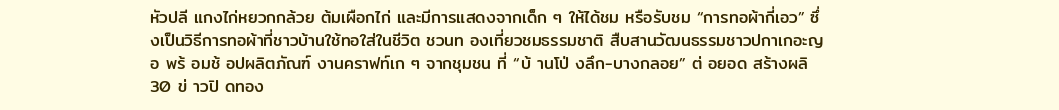หัวปลี แกงไก่หยวกกล้วย ต้มเผือกไก่ และมีการแสดงจากเด็ก ๆ ให้ได้ชม หรือรับชม “การทอผ้ากี่เอว” ซึ่งเป็นวิธีการทอผ้าที่ชาวบ้านใช้ทอใส่ในชีวิต ชวนท องเที่ยวชมธรรมชาติ สืบสานวัฒนธรรมชาวปกาเกอะญอ พร้ อมช้ อปผลิตภัณฑ์ งานคราฟท์เก ๆ จากชุมชน ที่ “บ้ านโป่ งลึก-บางกลอย” ต่ อยอด สร้างผลิ 30 ข่ าวปิ ดทอง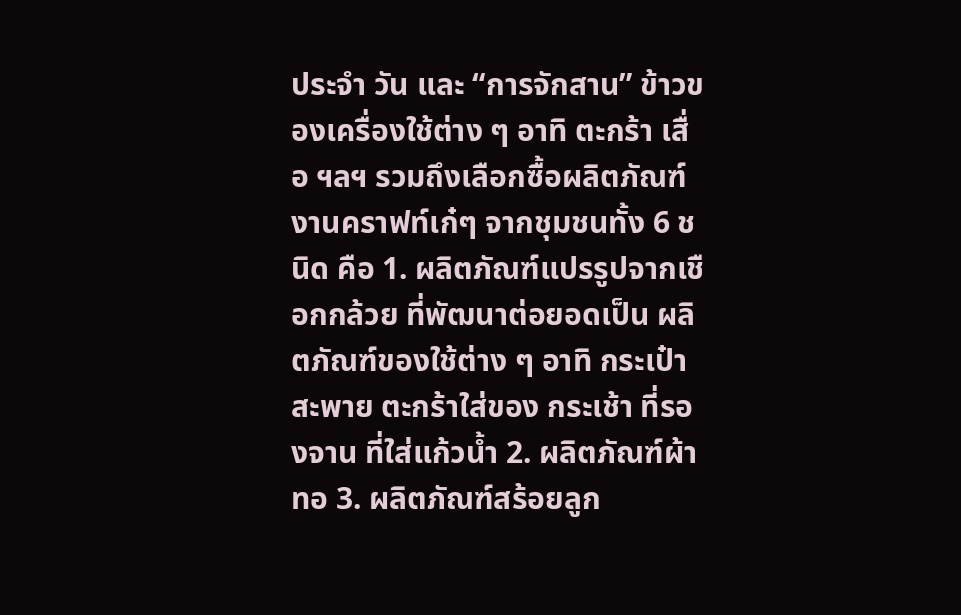ประจำ วัน และ “การจักสาน” ข้าวของเครื่องใช้ต่าง ๆ อาทิ ตะกร้า เสื่อ ฯลฯ รวมถึงเลือกซื้อผลิตภัณฑ์งานคราฟท์เก๋ๆ จากชุมชนทั้ง 6 ชนิด คือ 1. ผลิตภัณฑ์แปรรูปจากเชือกกล้วย ที่พัฒนาต่อยอดเป็น ผลิตภัณฑ์ของใช้ต่าง ๆ อาทิ กระเป๋าสะพาย ตะกร้าใส่ของ กระเช้า ที่รองจาน ที่ใส่แก้วน้ำ 2. ผลิตภัณฑ์ผ้าทอ 3. ผลิตภัณฑ์สร้อยลูก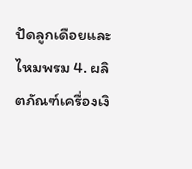ปัดลูกเดือยและไหมพรม 4. ผลิตภัณฑ์เครื่องเงิ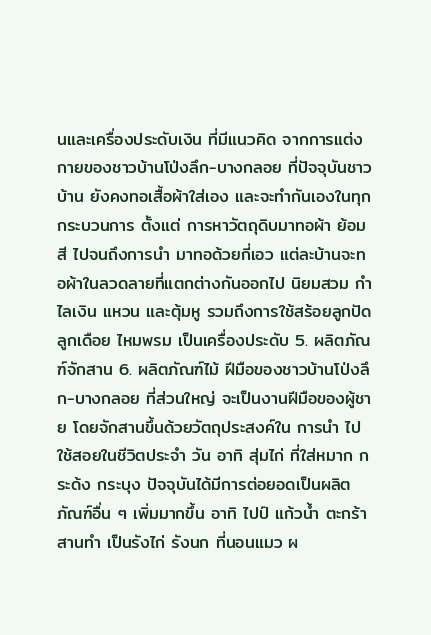นและเครื่องประดับเงิน ที่มีแนวคิด จากการแต่งกายของชาวบ้านโป่งลึก-บางกลอย ที่ปัจจุบันชาวบ้าน ยังคงทอเสื้อผ้าใส่เอง และจะทำกันเองในทุกกระบวนการ ตั้งแต่ การหาวัตถุดิบมาทอผ้า ย้อมสี ไปจนถึงการนำ มาทอด้วยกี่เอว แต่ละบ้านจะทอผ้าในลวดลายที่แตกต่างกันออกไป นิยมสวม กำ ไลเงิน แหวน และตุ้มหู รวมถึงการใช้สร้อยลูกปัด ลูกเดือย ไหมพรม เป็นเครื่องประดับ 5. ผลิตภัณฑ์จักสาน 6. ผลิตภัณฑ์ไม้ ฝีมือของชาวบ้านโป่งลึก-บางกลอย ที่ส่วนใหญ่ จะเป็นงานฝีมือของผู้ชาย โดยจักสานขึ้นด้วยวัตถุประสงค์ใน การนำ ไปใช้สอยในชีวิตประจำ วัน อาทิ สุ่มไก่ ที่ใส่หมาก กระด้ง กระบุง ปัจจุบันได้มีการต่อยอดเป็นผลิตภัณฑ์อื่น ๆ เพิ่มมากขึ้น อาทิ ไปป์ แก้วน้ำ ตะกร้าสานทำ เป็นรังไก่ รังนก ที่นอนแมว ผ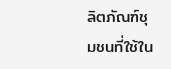ลิตภัณฑ์ชุมชนที่ใช้ใน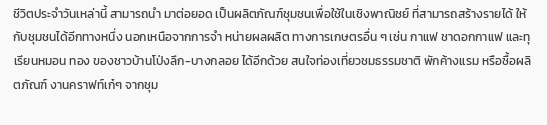ชีวิตประจำวันเหล่านี้ สามารถนำ มาต่อยอด เป็นผลิตภัณฑ์ชุมชนเพื่อใช้ในเชิงพาณิชย์ ที่สามารถสร้างรายได้ ให้กับชุมชนได้อีกทางหนึ่ง นอกเหนือจากการจำ หน่ายผลผลิต ทางการเกษตรอื่น ๆ เช่น กาแฟ ชาดอกกาแฟ และทุเรียนหมอน ทอง ของชาวบ้านโป่งลึก-บางกลอย ได้อีกด้วย สนใจท่องเที่ยวชมธรรมชาติ พักค้างแรม หรือซื้อผลิตภัณฑ์ งานคราฟท์เก๋ๆ จากชุม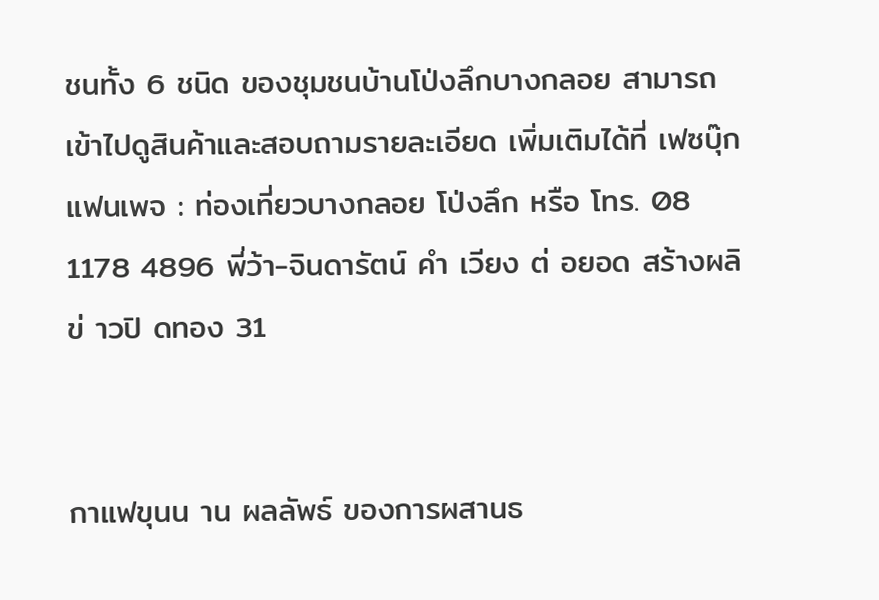ชนทั้ง 6 ชนิด ของชุมชนบ้านโป่งลึกบางกลอย สามารถเข้าไปดูสินค้าและสอบถามรายละเอียด เพิ่มเติมได้ที่ เฟซบุ๊กแฟนเพจ : ท่องเที่ยวบางกลอย โป่งลึก หรือ โทร. 08 1178 4896 พี่ว้า-จินดารัตน์ คำ เวียง ต่ อยอด สร้างผลิ ข่ าวปิ ดทอง 31


กาแฟขุนน าน ผลลัพธ์ ของการผสานธ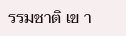รรมชาติ เข า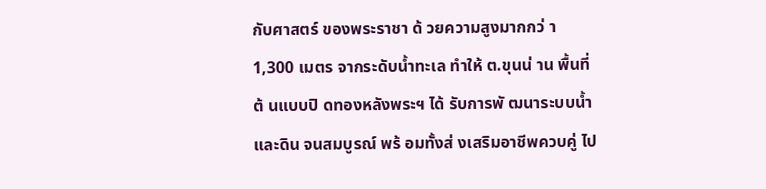กับศาสตร์ ของพระราชา ด้ วยความสูงมากกว่ า 1,300 เมตร จากระดับน้ำทะเล ทำให้ ต.ขุนน่ าน พื้นที่ต้ นแบบปิ ดทองหลังพระฯ ได้ รับการพั ฒนาระบบน้ำ และดิน จนสมบูรณ์ พร้ อมทั้งส่ งเสริมอาชีพควบคู่ ไป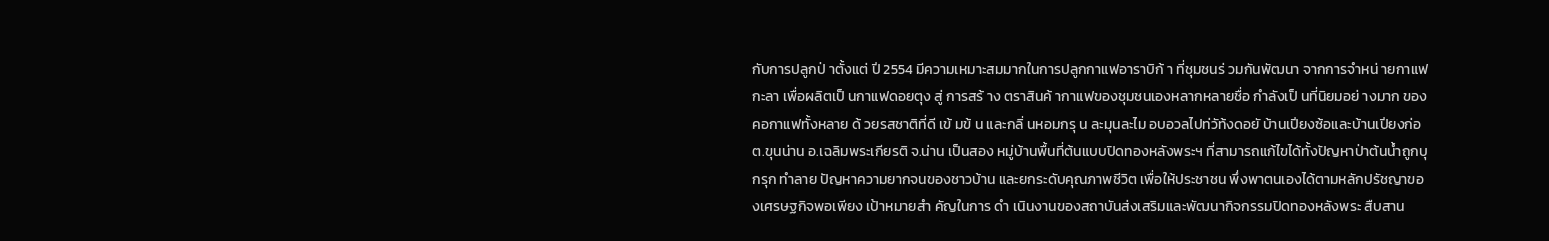กับการปลูกป่ าตั้งแต่ ปี 2554 มีความเหมาะสมมากในการปลูกกาแฟอาราบิก้ า ที่ชุมชนร่ วมกันพัฒนา จากการจำหน่ ายกาแฟกะลา เพื่อผลิตเป็ นกาแฟดอยตุง สู่ การสร้ าง ตราสินค้ ากาแฟของชุมชนเองหลากหลายชื่อ กำลังเป็ นที่นิยมอย่ างมาก ของคอกาแฟทั้งหลาย ด้ วยรสชาติที่ดี เข้ มข้ น และกลิ่ นหอมกรุ น ละมุนละไม อบอวลไปท่วัท้งดอยั บ้านเปียงซ้อและบ้านเปียงก่อ ต.ขุนน่าน อ.เฉลิมพระเกียรติ จ.น่าน เป็นสอง หมู่บ้านพื้นที่ต้นแบบปิดทองหลังพระฯ ที่สามารถแก้ไขได้ทั้งปัญหาป่าต้นน้ำถูกบุกรุก ทำลาย ปัญหาความยากจนของชาวบ้าน และยกระดับคุณภาพชีวิต เพื่อให้ประชาชน พึ่งพาตนเองได้ตามหลักปรัชญาของเศรษฐกิจพอเพียง เป้าหมายสำ คัญในการ ดำ เนินงานของสถาบันส่งเสริมและพัฒนากิจกรรมปิดทองหลังพระ สืบสาน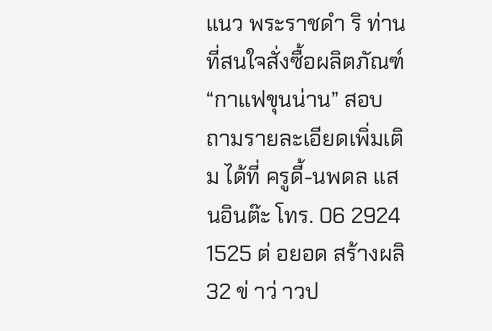แนว พระราชดำ ริ ท่านที่สนใจสั่งซื้อผลิตภัณฑ์ “กาแฟขุนน่าน” สอบถามรายละเอียดเพิ่มเติม ได้ที่ ครูดี้-นพดล แสนอินต๊ะ โทร. 06 2924 1525 ต่ อยอด สร้างผลิ 32 ข่ าว่ าวป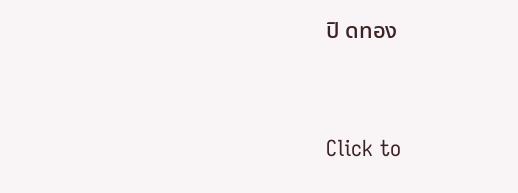ปิ ดทอง


Click to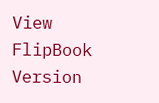View FlipBook Version